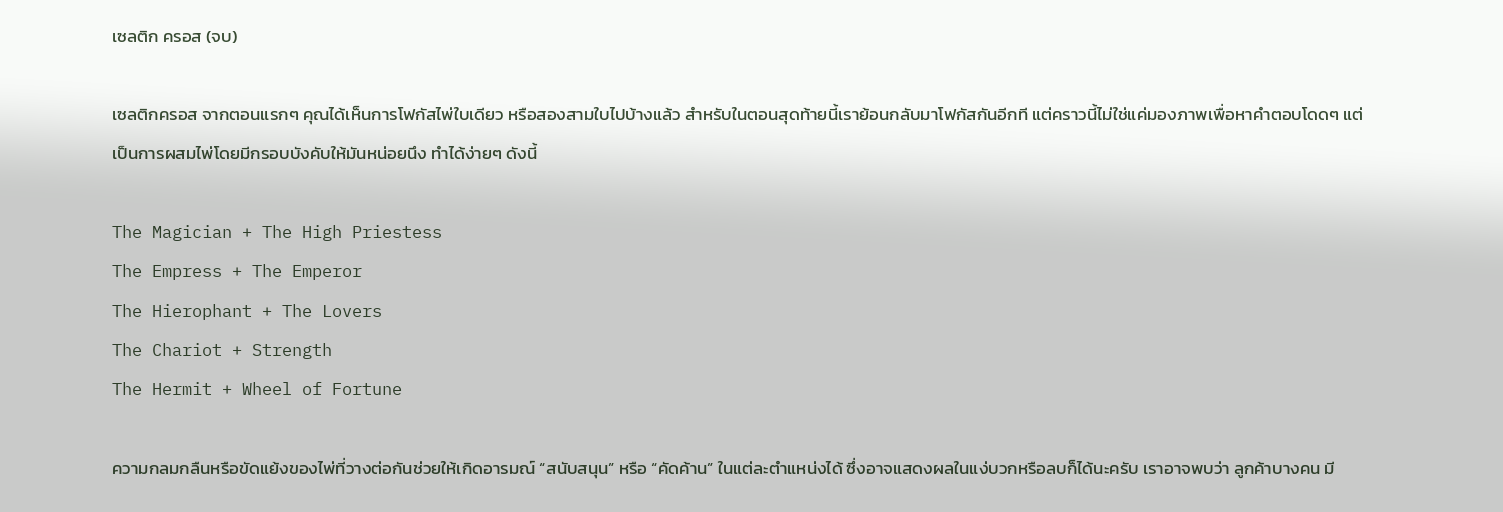เซลติก ครอส (จบ)

เซลติกครอส จากตอนแรกๆ คุณได้เห็นการโฟกัสไพ่ใบเดียว หรือสองสามใบไปบ้างแล้ว สำหรับในตอนสุดท้ายนี้เราย้อนกลับมาโฟกัสกันอีกที แต่คราวนี้ไม่ใช่แค่มองภาพเพื่อหาคำตอบโดดๆ แต่เป็นการผสมไพ่โดยมีกรอบบังคับให้มันหน่อยนึง ทำได้ง่ายๆ ดังนี้

The Magician + The High Priestess
The Empress + The Emperor
The Hierophant + The Lovers
The Chariot + Strength
The Hermit + Wheel of Fortune

ความกลมกลืนหรือขัดแย้งของไพ่ที่วางต่อกันช่วยให้เกิดอารมณ์ “สนับสนุน” หรือ “คัดค้าน” ในแต่ละตำแหน่งได้ ซึ่งอาจแสดงผลในแง่บวกหรือลบก็ได้นะครับ เราอาจพบว่า ลูกค้าบางคน มี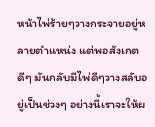หน้าไพ่ร้ายๆวางกระจายอยู่หลายตำแหน่ง แต่พอสังเกตดีๆ มันกลับมีไพ่ดีๆวางสลับอยู่เป็นช่วงๆ อย่างนี้เราจะให้ผ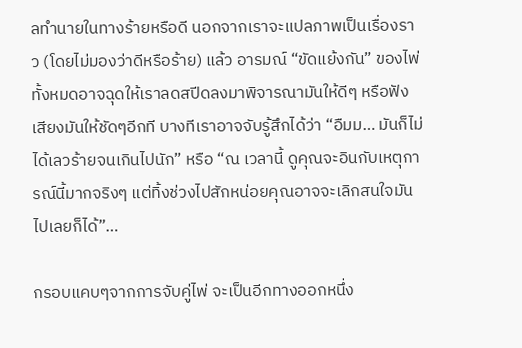ลทำนายในทางร้ายหรือดี นอกจากเราจะแปลภาพเป็นเรื่องราว (โดยไม่มองว่าดีหรือร้าย) แล้ว อารมณ์ “ขัดแย้งกัน” ของไพ่ทั้งหมดอาจฉุดให้เราลดสปีดลงมาพิจารณามันให้ดีๆ หรือฟังเสียงมันให้ชัดๆอีกที บางทีเราอาจจับรู้สึกได้ว่า “อืมม… มันก็ไม่ได้เลวร้ายจนเกินไปนัก” หรือ “ณ เวลานี้ ดูคุณจะอินกับเหตุการณ์นี้มากจริงๆ แต่ทิ้งช่วงไปสักหน่อยคุณอาจจะเลิกสนใจมันไปเลยก็ได้”…

กรอบแคบๆจากการจับคู่ไพ่ จะเป็นอีกทางออกหนึ่ง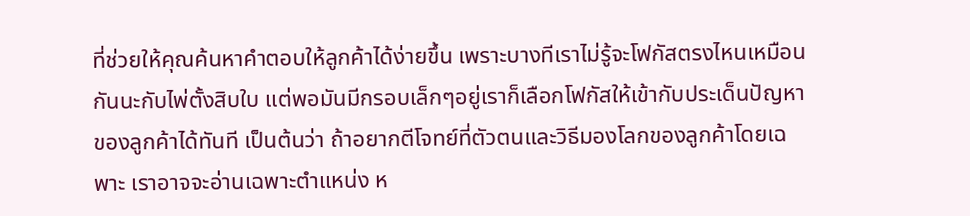ที่ช่วยให้คุณค้นหาคำตอบให้ลูกค้าได้ง่ายขึ้น เพราะบางทีเราไม่รู้จะโฟกัสตรงไหนเหมือนกันนะกับไพ่ตั้งสิบใบ แต่พอมันมีกรอบเล็กๆอยู่เราก็เลือกโฟกัสให้เข้ากับประเด็นปัญหาของลูกค้าได้ทันที เป็นต้นว่า ถ้าอยากตีโจทย์ที่ตัวตนและวิธีมองโลกของลูกค้าโดยเฉพาะ เราอาจจะอ่านเฉพาะตำแหน่ง ห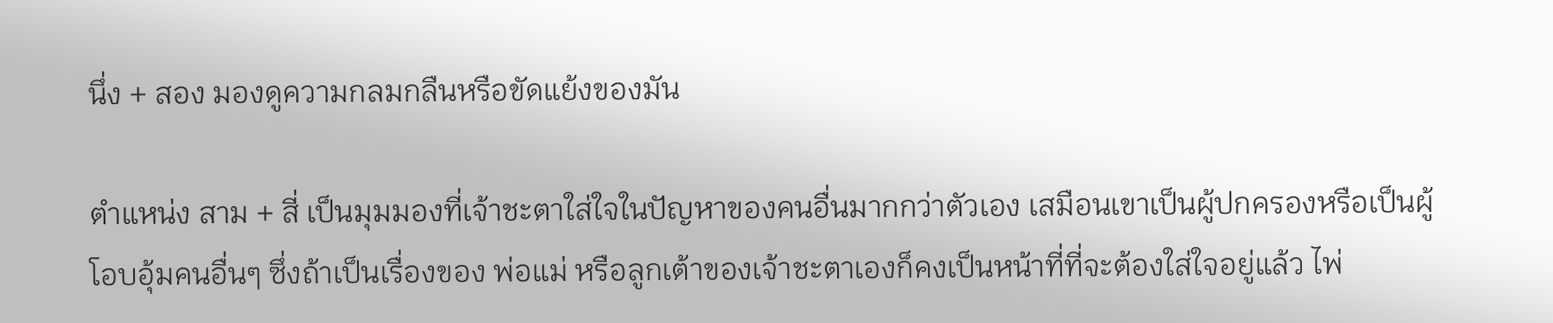นึ่ง + สอง มองดูความกลมกลืนหรือขัดแย้งของมัน

ตำแหน่ง สาม + สี่ เป็นมุมมองที่เจ้าชะตาใส่ใจในปัญหาของคนอื่นมากกว่าตัวเอง เสมือนเขาเป็นผู้ปกครองหรือเป็นผู้โอบอุ้มคนอื่นๆ ซึ่งถ้าเป็นเรื่องของ พ่อแม่ หรือลูกเต้าของเจ้าชะตาเองก็คงเป็นหน้าที่ที่จะต้องใส่ใจอยู่แล้ว ไพ่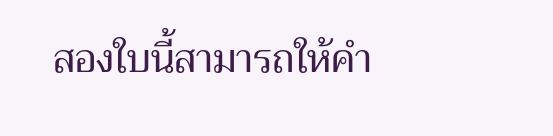สองใบนี้สามารถให้คำ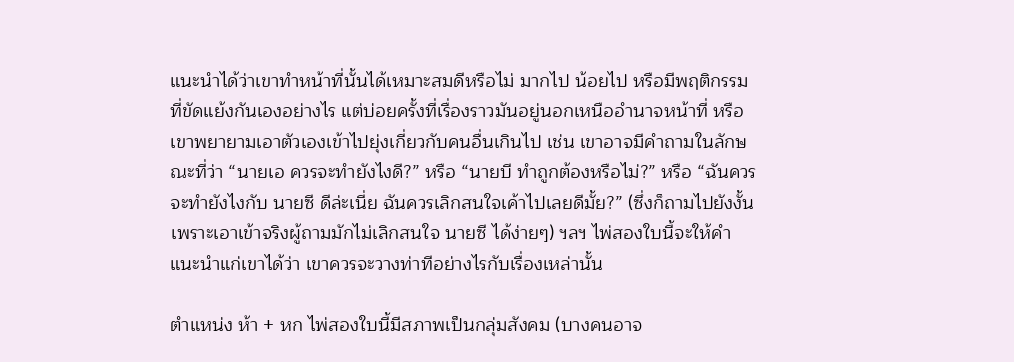แนะนำได้ว่าเขาทำหน้าที่นั้นได้เหมาะสมดีหรือไม่ มากไป น้อยไป หรือมีพฤติกรรมที่ขัดแย้งกันเองอย่างไร แต่บ่อยครั้งที่เรื่องราวมันอยู่นอกเหนืออำนาจหน้าที่ หรือเขาพยายามเอาตัวเองเข้าไปยุ่งเกี่ยวกับคนอื่นเกินไป เช่น เขาอาจมีคำถามในลักษณะที่ว่า “นายเอ ควรจะทำยังไงดี?” หรือ “นายบี ทำถูกต้องหรือไม่?” หรือ “ฉันควรจะทำยังไงกับ นายซี ดีล่ะเนี่ย ฉันควรเลิกสนใจเค้าไปเลยดีมั้ย?” (ซึ่งก็ถามไปยังงั้น เพราะเอาเข้าจริงผู้ถามมักไม่เลิกสนใจ นายซี ได้ง่ายๆ) ฯลฯ ไพ่สองใบนี้จะให้คำแนะนำแก่เขาได้ว่า เขาควรจะวางท่าทีอย่างไรกับเรื่องเหล่านั้น

ตำแหน่ง ห้า + หก ไพ่สองใบนี้มีสภาพเป็นกลุ่มสังคม (บางคนอาจ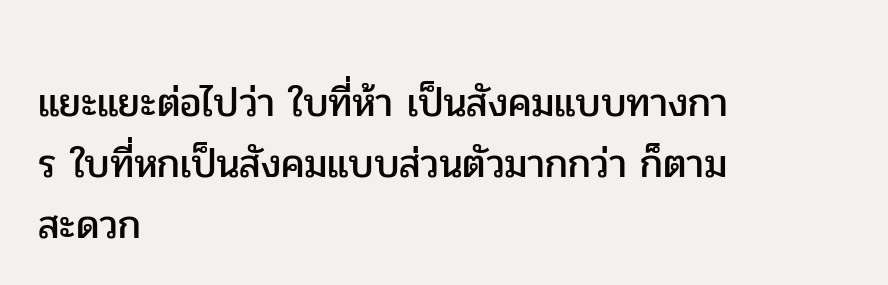แยะแยะต่อไปว่า ใบที่ห้า เป็นสังคมแบบทางการ ใบที่หกเป็นสังคมแบบส่วนตัวมากกว่า ก็ตามสะดวก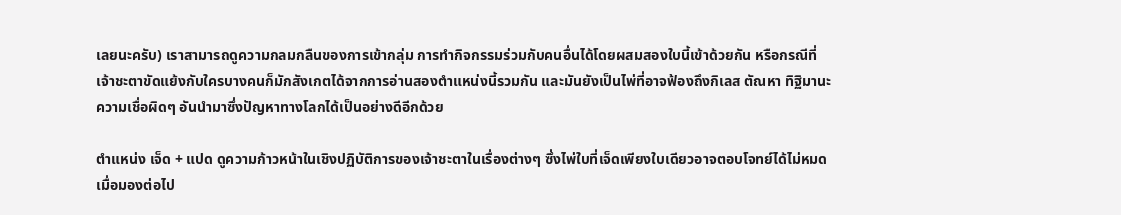เลยนะครับ) เราสามารถดูความกลมกลืนของการเข้ากลุ่ม การทำกิจกรรมร่วมกับคนอื่นได้โดยผสมสองใบนี้เข้าด้วยกัน หรือกรณีที่เจ้าชะตาขัดแย้งกับใครบางคนก็มักสังเกตได้จากการอ่านสองตำแหน่งนี้รวมกัน และมันยังเป็นไพ่ที่อาจฟ้องถึงกิเลส ตัณหา ทิฐิมานะ ความเชื่อผิดๆ อันนำมาซึ่งปัญหาทางโลกได้เป็นอย่างดีอีกด้วย

ตำแหน่ง เจ็ด + แปด ดูความก้าวหน้าในเชิงปฏิบัติการของเจ้าชะตาในเรื่องต่างๆ ซึ่งไพ่ใบที่เจ็ดเพียงใบเดียวอาจตอบโจทย์ได้ไม่หมด เมื่อมองต่อไป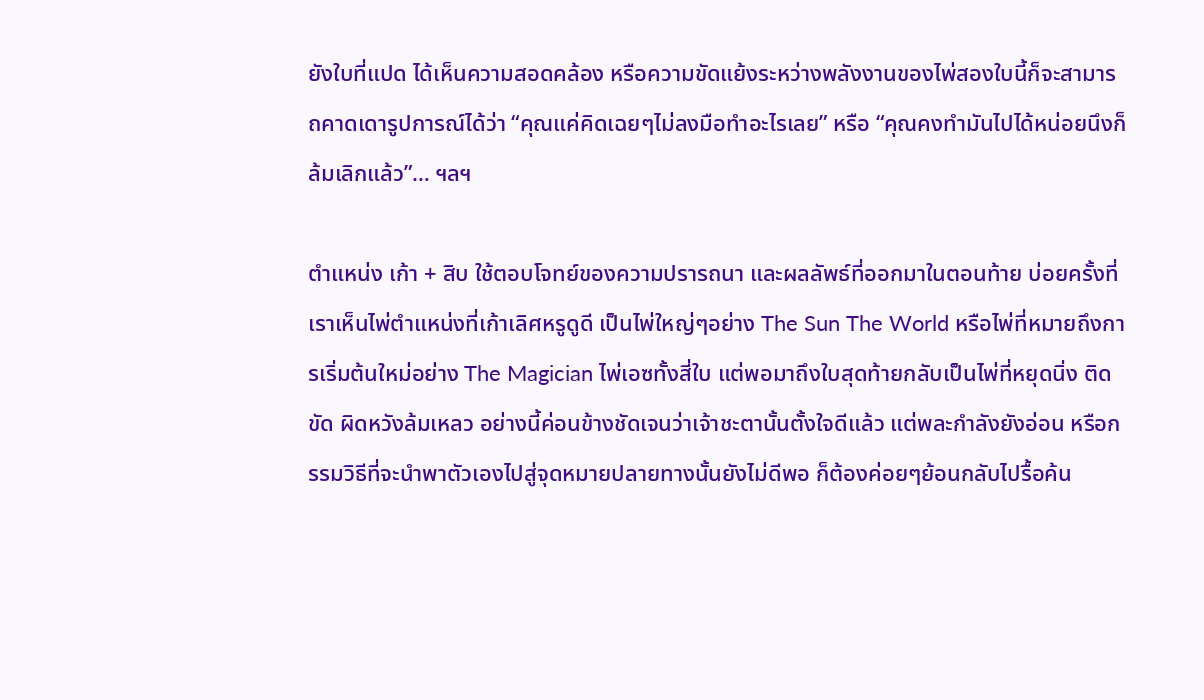ยังใบที่แปด ได้เห็นความสอดคล้อง หรือความขัดแย้งระหว่างพลังงานของไพ่สองใบนี้ก็จะสามารถคาดเดารูปการณ์ได้ว่า “คุณแค่คิดเฉยๆไม่ลงมือทำอะไรเลย” หรือ “คุณคงทำมันไปได้หน่อยนึงก็ล้มเลิกแล้ว”… ฯลฯ

ตำแหน่ง เก้า + สิบ ใช้ตอบโจทย์ของความปรารถนา และผลลัพธ์ที่ออกมาในตอนท้าย บ่อยครั้งที่เราเห็นไพ่ตำแหน่งที่เก้าเลิศหรูดูดี เป็นไพ่ใหญ่ๆอย่าง The Sun The World หรือไพ่ที่หมายถึงการเริ่มต้นใหม่อย่าง The Magician ไพ่เอซทั้งสี่ใบ แต่พอมาถึงใบสุดท้ายกลับเป็นไพ่ที่หยุดนิ่ง ติดขัด ผิดหวังล้มเหลว อย่างนี้ค่อนข้างชัดเจนว่าเจ้าชะตานั้นตั้งใจดีแล้ว แต่พละกำลังยังอ่อน หรือกรรมวิธีที่จะนำพาตัวเองไปสู่จุดหมายปลายทางนั้นยังไม่ดีพอ ก็ต้องค่อยๆย้อนกลับไปรื้อค้น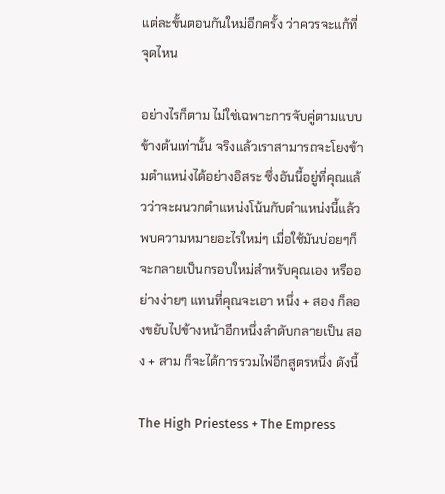แต่ละขั้นตอนกันใหม่อีกครั้ง ว่าควรจะแก้ที่จุดไหน

อย่างไรก็ตาม ไม่ใช่เฉพาะการจับคู่ตามแบบข้างต้นเท่านั้น จริงแล้วเราสามารถจะโยงข้ามตำแหน่งได้อย่างอิสระ ซึ่งอันนี้อยู่ที่คุณแล้วว่าจะผนวกตำแหน่งโน้นกับตำแหน่งนี้แล้วพบความหมายอะไรใหม่ๆ เมื่อใช้มันบ่อยๆก็จะกลายเป็นกรอบใหม่สำหรับคุณเอง หรืออย่างง่ายๆ แทนที่คุณจะเอา หนึ่ง + สอง ก็ลองขยับไปข้างหน้าอีกหนึ่งลำดับกลายเป็น สอง + สาม ก็จะได้การรวมไพ่อีกสูตรหนึ่ง ดังนี้

The High Priestess + The Empress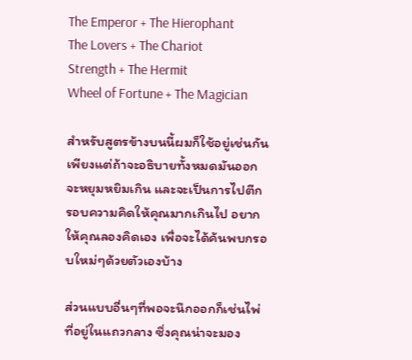The Emperor + The Hierophant
The Lovers + The Chariot
Strength + The Hermit
Wheel of Fortune + The Magician

สำหรับสูตรข้างบนนี้ผมก็ใช้อยู่เช่นกัน เพียงแต่ถ้าจะอธิบายทั้งหมดมันออกจะหยุมหยิมเกิน และจะเป็นการไปตีกรอบความคิดให้คุณมากเกินไป อยากให้คุณลองคิดเอง เพื่อจะได้ค้นพบกรอบใหม่ๆด้วยตัวเองบ้าง

ส่วนแบบอื่นๆที่พอจะนึกออกก็เช่นไพ่ที่อยู่ในแถวกลาง ซึ่งคุณน่าจะมอง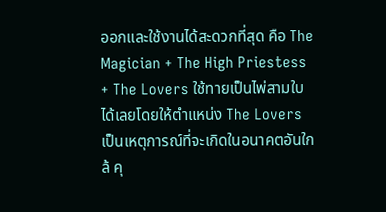ออกและใช้งานได้สะดวกที่สุด คือ The Magician + The High Priestess + The Lovers ใช้ทายเป็นไพ่สามใบได้เลยโดยให้ตำแหน่ง The Lovers เป็นเหตุการณ์ที่จะเกิดในอนาคตอันใกล้ คุ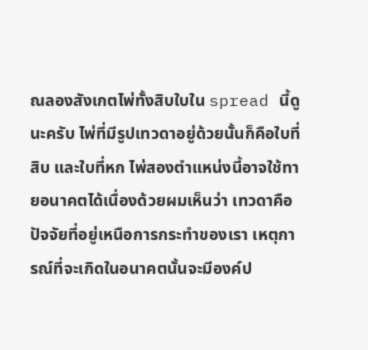ณลองสังเกตไพ่ทั้งสิบใบใน spread นี้ดูนะครับ ไพ่ที่มีรูปเทวดาอยู่ด้วยนั้นก็คือใบที่สิบ และใบที่หก ไพ่สองตำแหน่งนี้อาจใช้ทายอนาคตได้เนื่องด้วยผมเห็นว่า เทวดาคือปัจจัยที่อยู่เหนือการกระทำของเรา เหตุการณ์ที่จะเกิดในอนาคตนั้นจะมีองค์ป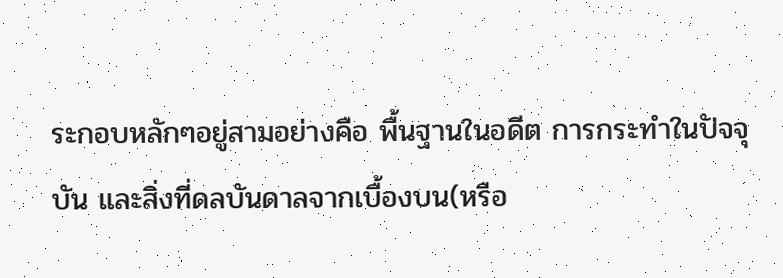ระกอบหลักๆอยู่สามอย่างคือ พื้นฐานในอดีต การกระทำในปัจจุบัน และสิ่งที่ดลบันดาลจากเบื้องบน(หรือ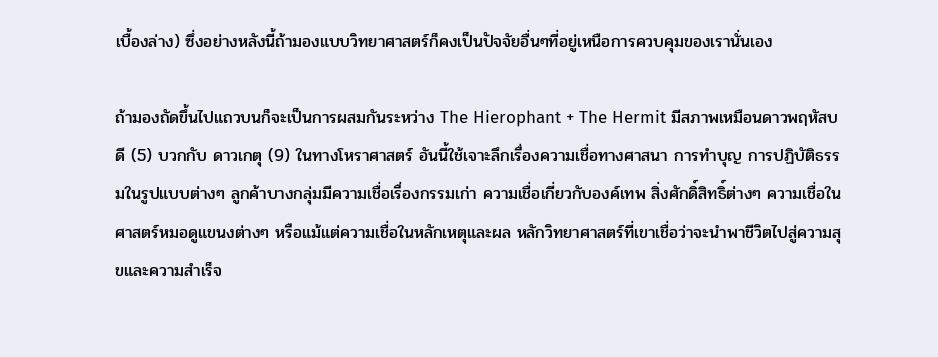เบื้องล่าง) ซึ่งอย่างหลังนี้ถ้ามองแบบวิทยาศาสตร์ก็คงเป็นปัจจัยอื่นๆที่อยู่เหนือการควบคุมของเรานั่นเอง

ถ้ามองถัดขึ้นไปแถวบนก็จะเป็นการผสมกันระหว่าง The Hierophant + The Hermit มีสภาพเหมือนดาวพฤหัสบดี (5) บวกกับ ดาวเกตุ (9) ในทางโหราศาสตร์ อันนี้ใช้เจาะลึกเรื่องความเชื่อทางศาสนา การทำบุญ การปฏิบัติธรรมในรูปแบบต่างๆ ลูกค้าบางกลุ่มมีความเชื่อเรื่องกรรมเก่า ความเชื่อเกี่ยวกับองค์เทพ สิ่งศักดิ์สิทธิ์ต่างๆ ความเชื่อในศาสตร์หมอดูแขนงต่างๆ หรือแม้แต่ความเชื่อในหลักเหตุและผล หลักวิทยาศาสตร์ที่เขาเชื่อว่าจะนำพาชีวิตไปสู่ความสุขและความสำเร็จ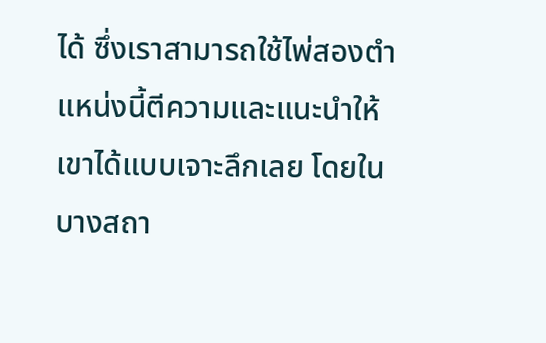ได้ ซึ่งเราสามารถใช้ไพ่สองตำแหน่งนี้ตีความและแนะนำให้เขาได้แบบเจาะลึกเลย โดยในบางสถา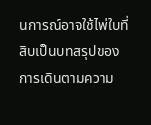นการณ์อาจใช้ไพ่ใบที่สิบเป็นบทสรุปของการเดินตามความ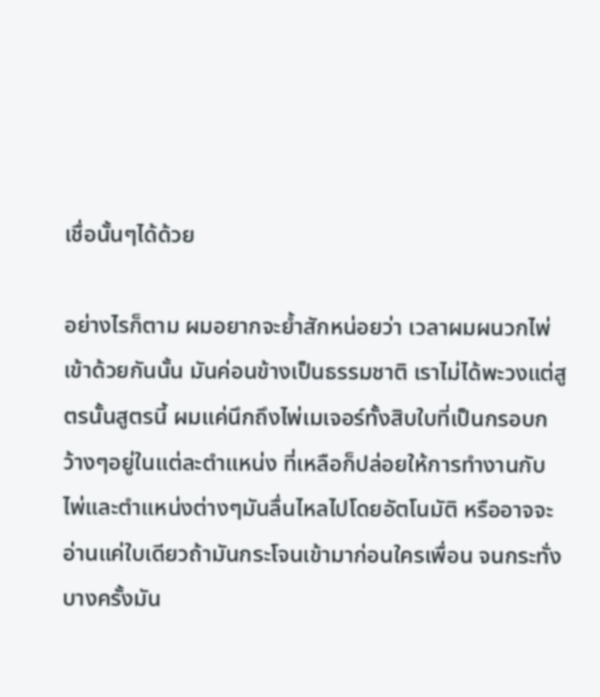เชื่อนั้นๆได้ด้วย

อย่างไรก็ตาม ผมอยากจะย้ำสักหน่อยว่า เวลาผมผนวกไพ่เข้าด้วยกันนั้น มันค่อนข้างเป็นธรรมชาติ เราไม่ได้พะวงแต่สูตรนั้นสูตรนี้ ผมแค่นึกถึงไพ่เมเจอร์ทั้งสิบใบที่เป็นกรอบกว้างๆอยู่ในแต่ละตำแหน่ง ที่เหลือก็ปล่อยให้การทำงานกับไพ่และตำแหน่งต่างๆมันลื่นไหลไปโดยอัตโนมัติ หรืออาจจะอ่านแค่ใบเดียวถ้ามันกระโจนเข้ามาก่อนใครเพื่อน จนกระทั่งบางครั้งมัน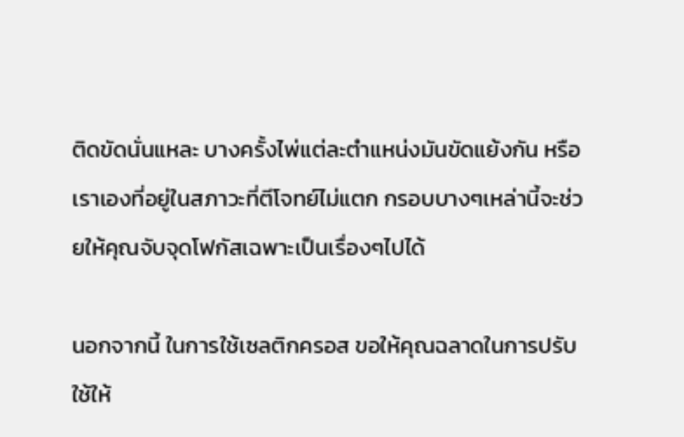ติดขัดนั่นแหละ บางครั้งไพ่แต่ละตำแหน่งมันขัดแย้งกัน หรือเราเองที่อยู่ในสภาวะที่ตีโจทย์ไม่แตก กรอบบางๆเหล่านี้จะช่วยให้คุณจับจุดโฟกัสเฉพาะเป็นเรื่องๆไปได้

นอกจากนี้ ในการใช้เซลติกครอส ขอให้คุณฉลาดในการปรับใช้ให้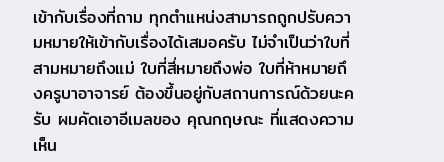เข้ากับเรื่องที่ถาม ทุกตำแหน่งสามารถถูกปรับความหมายให้เข้ากับเรื่องได้เสมอครับ ไม่จำเป็นว่าใบที่สามหมายถึงแม่ ใบที่สี่หมายถึงพ่อ ใบที่ห้าหมายถึงครูบาอาจารย์ ต้องขึ้นอยู่กับสถานการณ์ด้วยนะครับ ผมคัดเอาอีเมลของ คุณกฤษณะ ที่แสดงความเห็น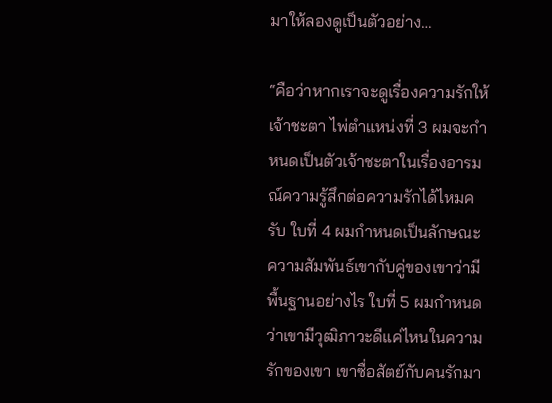มาให้ลองดูเป็นตัวอย่าง…

“คือว่าหากเราจะดูเรื่องความรักให้เจ้าชะตา ไพ่ตำแหน่งที่ 3 ผมจะกำหนดเป็นตัวเจ้าชะตาในเรื่องอารมณ์ความรู้สึกต่อความรักได้ไหมครับ ใบที่ 4 ผมกำหนดเป็นลักษณะความสัมพันธ์เขากับคู่ของเขาว่ามีพื้นฐานอย่างไร ใบที่ 5 ผมกำหนดว่าเขามีวุฒิภาวะดีแค่ไหนในความรักของเขา เขาซื่อสัตย์กับคนรักมา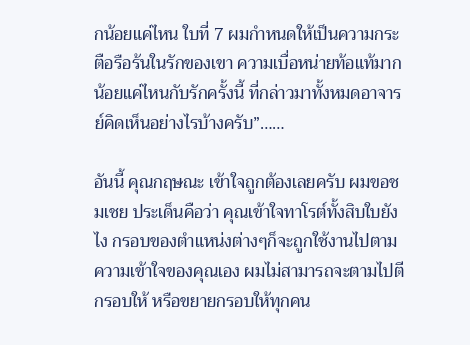กน้อยแค่ไหน ใบที่ 7 ผมกำหนดให้เป็นความกระตือรือร้นในรักของเขา ความเบื่อหน่ายท้อแท้มากน้อยแค่ไหนกับรักครั้งนี้ ที่กล่าวมาทั้งหมดอาจารย์คิดเห็นอย่างไรบ้างครับ”……

อันนี้ คุณกฤษณะ เข้าใจถูกต้องเลยครับ ผมขอชมเชย ประเด็นคือว่า คุณเข้าใจทาโรต์ทั้งสิบใบยังไง กรอบของตำแหน่งต่างๆก็จะถูกใช้งานไปตามความเข้าใจของคุณเอง ผมไม่สามารถจะตามไปตีกรอบให้ หรือขยายกรอบให้ทุกคน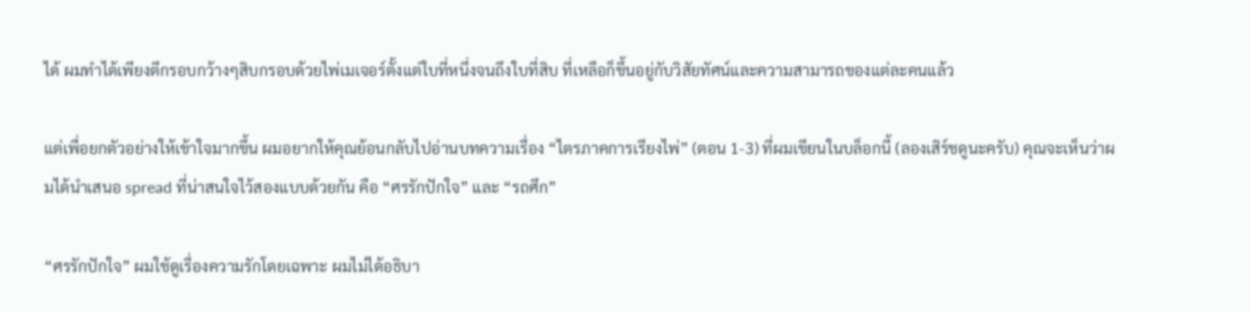ได้ ผมทำได้เพียงตีกรอบกว้างๆสิบกรอบด้วยไพ่เมเจอร์ตั้งแต่ใบที่หนึ่งจนถึงใบที่สิบ ที่เหลือก็ขึ้นอยู่กับวิสัยทัศน์และความสามารถของแต่ละคนแล้ว

แต่เพื่อยกตัวอย่างให้เข้าใจมากขึ้น ผมอยากให้คุณย้อนกลับไปอ่านบทความเรื่อง “ไตรภาคการเรียงไพ่” (ตอน 1-3) ที่ผมเขียนในบล็อกนี้ (ลองเสิร์ชดูนะครับ) คุณจะเห็นว่าผมได้นำเสนอ spread ที่น่าสนใจไว้สองแบบด้วยกัน คือ “ศรรักปักใจ” และ “รถศึก”

“ศรรักปักใจ” ผมใช้ดูเรื่องความรักโดยเฉพาะ ผมไม่ได้อธิบา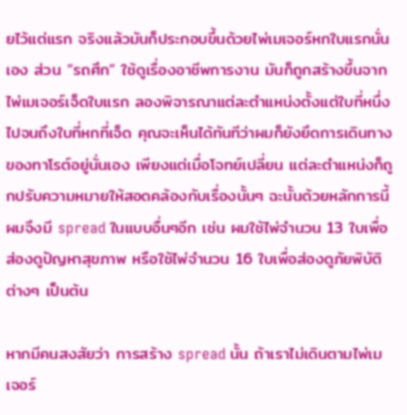ยไว้แต่แรก จริงแล้วมันก็ประกอบขึ้นด้วยไพ่เมเจอร์หกใบแรกนั่นเอง ส่วน “รถศึก” ใช้ดูเรื่องอาชีพการงาน มันก็ถูกสร้างขึ้นจากไพ่เมเจอร์เจ็ดใบแรก ลองพิจารณาแต่ละตำแหน่งตั้งแต่ใบที่หนึ่งไปจนถึงใบที่หกที่เจ็ด คุณจะเห็นได้ทันทีว่าผมก็ยังยึดการเดินทางของทาโรต์อยู่นั่นเอง เพียงแต่เมื่อโจทย์เปลี่ยน แต่ละตำแหน่งก็ถูกปรับความหมายให้สอดคล้องกับเรื่องนั้นๆ ฉะนั้นด้วยหลักการนี้ ผมจึงมี spread ในแบบอื่นๆอีก เช่น ผมใช้ไพ่จำนวน 13 ใบเพื่อส่องดูปัญหาสุขภาพ หรือใช้ไพ่จำนวน 16 ใบเพื่อส่องดูภัยพิบัติต่างๆ เป็นต้น

หากมีคนสงสัยว่า การสร้าง spread นั้น ถ้าเราไม่เดินตามไพ่เมเจอร์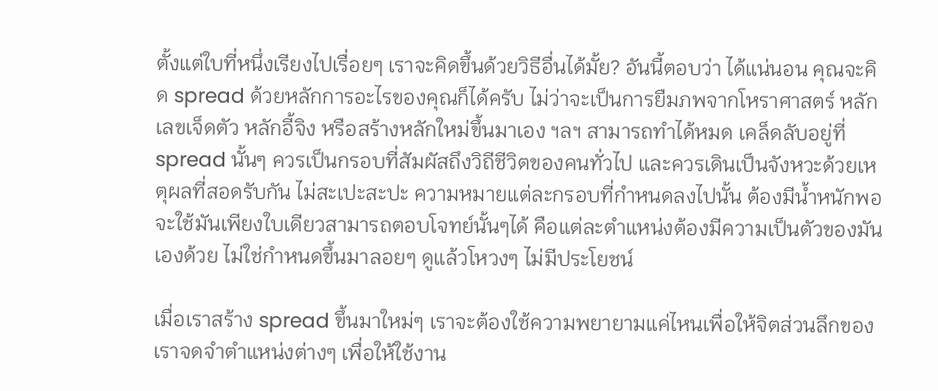ตั้งแต่ใบที่หนึ่งเรียงไปเรื่อยๆ เราจะคิดขึ้นด้วยวิธีอื่นได้มั้ย? อันนี้ตอบว่า ได้แน่นอน คุณจะคิด spread ด้วยหลักการอะไรของคุณก็ได้ครับ ไม่ว่าจะเป็นการยืมภพจากโหราศาสตร์ หลักเลขเจ็ดตัว หลักอี้จิง หรือสร้างหลักใหม่ขึ้นมาเอง ฯลฯ สามารถทำได้หมด เคล็ดลับอยู่ที่ spread นั้นๆ ควรเป็นกรอบที่สัมผัสถึงวิถีชีวิตของคนทั่วไป และควรเดินเป็นจังหวะด้วยเหตุผลที่สอดรับกัน ไม่สะเปะสะปะ ความหมายแต่ละกรอบที่กำหนดลงไปนั้น ต้องมีน้ำหนักพอจะใช้มันเพียงใบเดียวสามารถตอบโจทย์นั้นๆได้ คือแต่ละตำแหน่งต้องมีความเป็นตัวของมันเองด้วย ไม่ใช่กำหนดขึ้นมาลอยๆ ดูแล้วโหวงๆ ไม่มีประโยชน์

เมื่อเราสร้าง spread ขึ้นมาใหม่ๆ เราจะต้องใช้ความพยายามแค่ไหนเพื่อให้จิตส่วนลึกของเราจดจำตำแหน่งต่างๆ เพื่อให้ใช้งาน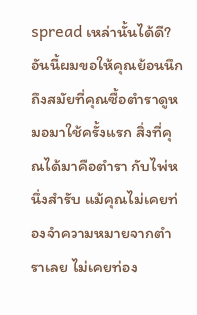spread เหล่านั้นได้ดี? อันนี้ผมขอให้คุณย้อนนึกถึงสมัยที่คุณซื้อตำราดูหมอมาใช้ครั้งแรก สิ่งที่คุณได้มาคือตำรา กับไพ่หนึ่งสำรับ แม้คุณไม่เคยท่องจำความหมายจากตำราเลย ไม่เคยท่อง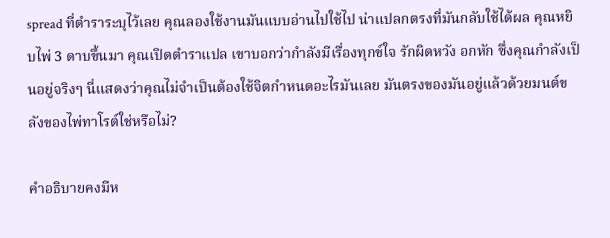spread ที่ตำราระบุไว้เลย คุณลองใช้งานมันแบบอ่านไปใช้ไป น่าแปลกตรงที่มันกลับใช้ได้ผล คุณหยิบไพ่ 3 ดาบขึ้นมา คุณเปิดตำราแปล เขาบอกว่ากำลังมีเรื่องทุกข์ใจ รักผิดหวัง อกหัก ซึ่งคุณกำลังเป็นอยู่จริงๆ นี่แสดงว่าคุณไม่จำเป็นต้องใช้จิตกำหนดอะไรมันเลย มันตรงของมันอยู่แล้วด้วยมนต์ขลังของไพ่ทาโรต์ใช่หรือไม่?

คำอธิบายคงมีห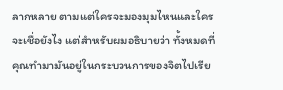ลากหลาย ตามแต่ใครจะมองมุมไหนและใครจะเชื่อยังไง แต่สำหรับผมอธิบายว่า ทั้งหมดที่คุณทำมามันอยู่ในกระบวนการของจิตไปเรีย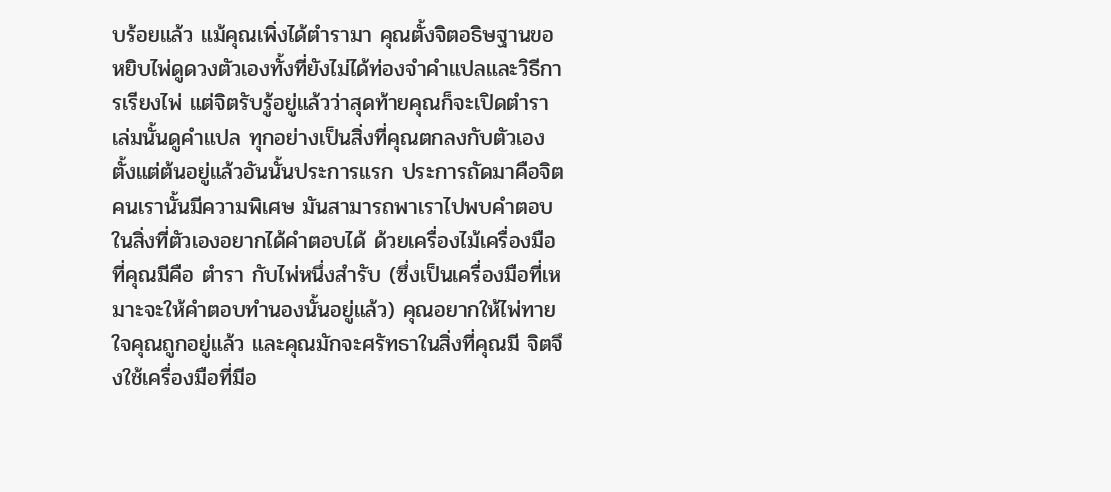บร้อยแล้ว แม้คุณเพิ่งได้ตำรามา คุณตั้งจิตอธิษฐานขอหยิบไพ่ดูดวงตัวเองทั้งที่ยังไม่ได้ท่องจำคำแปลและวิธีการเรียงไพ่ แต่จิตรับรู้อยู่แล้วว่าสุดท้ายคุณก็จะเปิดตำราเล่มนั้นดูคำแปล ทุกอย่างเป็นสิ่งที่คุณตกลงกับตัวเองตั้งแต่ต้นอยู่แล้วอันนั้นประการแรก ประการถัดมาคือจิตคนเรานั้นมีความพิเศษ มันสามารถพาเราไปพบคำตอบในสิ่งที่ตัวเองอยากได้คำตอบได้ ด้วยเครื่องไม้เครื่องมือที่คุณมีคือ ตำรา กับไพ่หนึ่งสำรับ (ซึ่งเป็นเครื่องมือที่เหมาะจะให้คำตอบทำนองนั้นอยู่แล้ว) คุณอยากให้ไพ่ทายใจคุณถูกอยู่แล้ว และคุณมักจะศรัทธาในสิ่งที่คุณมี จิตจึงใช้เครื่องมือที่มีอ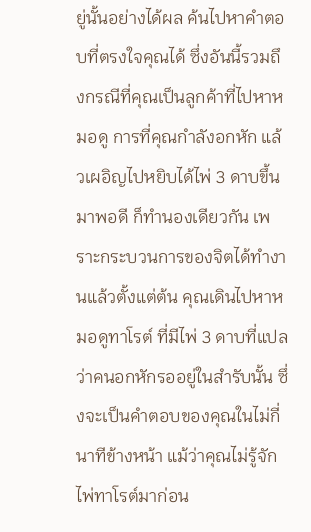ยู่นั้นอย่างได้ผล ค้นไปหาคำตอบที่ตรงใจคุณได้ ซึ่งอันนี้รวมถึงกรณีที่คุณเป็นลูกค้าที่ไปหาหมอดู การที่คุณกำลังอกหัก แล้วเผอิญไปหยิบได้ไพ่ 3 ดาบขึ้นมาพอดี ก็ทำนองเดียวกัน เพราะกระบวนการของจิตได้ทำงานแล้วตั้งแต่ต้น คุณเดินไปหาหมอดูทาโรต์ ที่มีไพ่ 3 ดาบที่แปลว่าคนอกหักรออยู่ในสำรับนั้น ซึ่งจะเป็นคำตอบของคุณในไม่กี่นาทีข้างหน้า แม้ว่าคุณไม่รู้จักไพ่ทาโรต์มาก่อน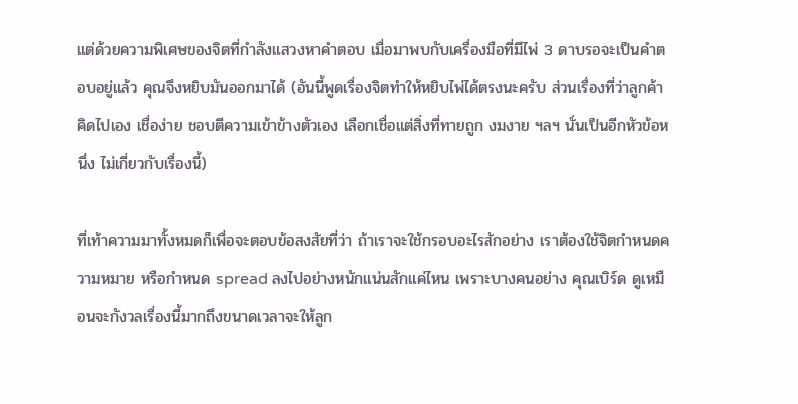แต่ด้วยความพิเศษของจิตที่กำลังแสวงหาคำตอบ เมื่อมาพบกับเครื่องมือที่มีไพ่ 3 ดาบรอจะเป็นคำตอบอยู่แล้ว คุณจึงหยิบมันออกมาได้ (อันนี้พูดเรื่องจิตทำให้หยิบไพ่ได้ตรงนะครับ ส่วนเรื่องที่ว่าลูกค้าคิดไปเอง เชื่อง่าย ชอบตีความเข้าข้างตัวเอง เลือกเชื่อแต่สิ่งที่ทายถูก งมงาย ฯลฯ นั่นเป็นอีกหัวข้อหนึ่ง ไม่เกี่ยวกับเรื่องนี้)

ที่เท้าความมาทั้งหมดก็เพื่อจะตอบข้อสงสัยที่ว่า ถ้าเราจะใช้กรอบอะไรสักอย่าง เราต้องใช้จิตกำหนดความหมาย หรือกำหนด spread ลงไปอย่างหนักแน่นสักแค่ไหน เพราะบางคนอย่าง คุณเบิร์ด ดูเหมือนจะกังวลเรื่องนี้มากถึงขนาดเวลาจะให้ลูก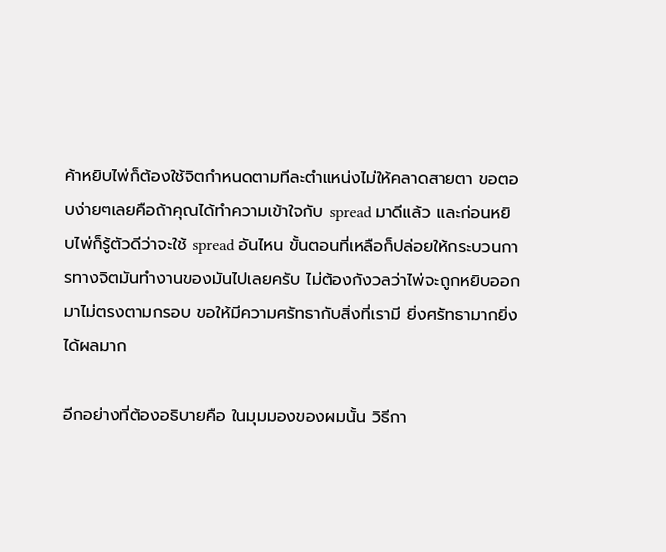ค้าหยิบไพ่ก็ต้องใช้จิตกำหนดตามทีละตำแหน่งไม่ให้คลาดสายตา ขอตอบง่ายๆเลยคือถ้าคุณได้ทำความเข้าใจกับ spread มาดีแล้ว และก่อนหยิบไพ่ก็รู้ตัวดีว่าจะใช้ spread อันไหน ขั้นตอนที่เหลือก็ปล่อยให้กระบวนการทางจิตมันทำงานของมันไปเลยครับ ไม่ต้องกังวลว่าไพ่จะถูกหยิบออกมาไม่ตรงตามกรอบ ขอให้มีความศรัทธากับสิ่งที่เรามี ยิ่งศรัทธามากยิ่งได้ผลมาก

อีกอย่างที่ต้องอธิบายคือ ในมุมมองของผมนั้น วิธีกา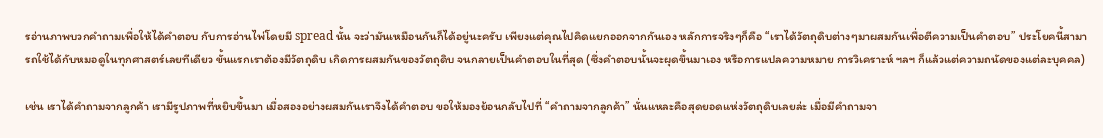รอ่านภาพบวกคำถามเพื่อให้ได้คำตอบ กับการอ่านไพ่โดยมี spread นั้น จะว่ามันเหมือนกันก็ได้อยู่นะครับ เพียงแต่คุณไปคิดแยกออกจากกันเอง หลักการจริงๆก็คือ “เราได้วัตถุดิบต่างๆมาผสมกันเพื่อตีความเป็นคำตอบ” ประโยคนี้สามารถใช้ได้กับหมอดูในทุกศาสตร์เลยทีเดียว ขั้นแรกเราต้องมีวัตถุดิบ เกิดการผสมกันของวัตถุดิบ จนกลายเป็นคำตอบในที่สุด (ซึ่งคำตอบนั้นจะผุดขึ้นมาเอง หรือการแปลความหมาย การวิเคราะห์ ฯลฯ ก็แล้วแต่ความถนัดของแต่ละบุคคล)

เช่น เราได้คำถามจากลูกค้า เรามีรูปภาพที่หยิบขึ้นมา เมื่อสองอย่างผสมกันเราจึงได้คำตอบ ขอให้มองย้อนกลับไปที่ “คำถามจากลูกค้า” นั่นแหละคือสุดยอดแห่งวัตถุดิบเลยล่ะ เมื่อมีคำถามจา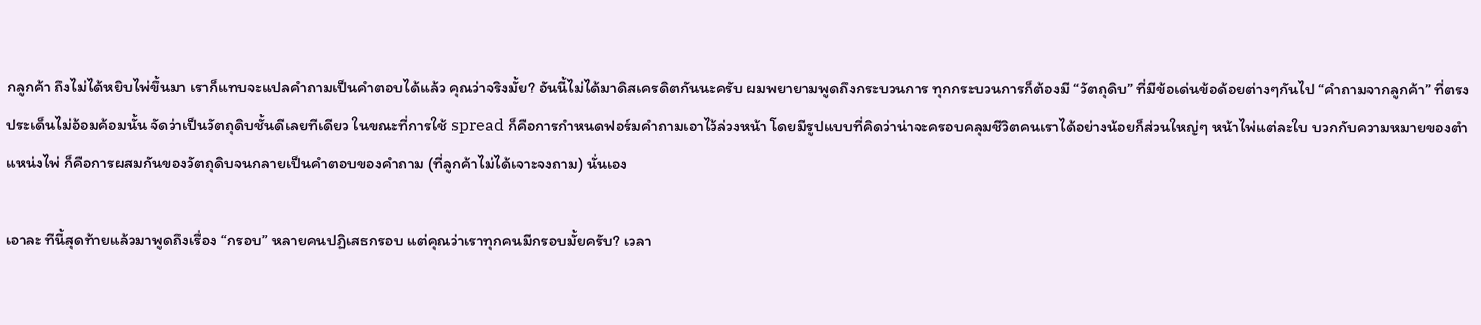กลูกค้า ถึงไม่ได้หยิบไพ่ขึ้นมา เราก็แทบจะแปลคำถามเป็นคำตอบได้แล้ว คุณว่าจริงมั้ย? อันนี้ไม่ได้มาดิสเครดิตกันนะครับ ผมพยายามพูดถึงกระบวนการ ทุกกระบวนการก็ต้องมี “วัตถุดิบ” ที่มีข้อเด่นข้อด้อยต่างๆกันไป “คำถามจากลูกค้า” ที่ตรงประเด็นไม่อ้อมค้อมนั้น จัดว่าเป็นวัตถุดิบชั้นดีเลยทีเดียว ในขณะที่การใช้ spread ก็คือการกำหนดฟอร์มคำถามเอาไว้ล่วงหน้า โดยมีรูปแบบที่คิดว่าน่าจะครอบคลุมชีวิตคนเราได้อย่างน้อยก็ส่วนใหญ่ๆ หน้าไพ่แต่ละใบ บวกกับความหมายของตำแหน่งไพ่ ก็คือการผสมกันของวัตถุดิบจนกลายเป็นคำตอบของคำถาม (ที่ลูกค้าไม่ได้เจาะจงถาม) นั่นเอง

เอาละ ทีนี้สุดท้ายแล้วมาพูดถึงเรื่อง “กรอบ” หลายคนปฏิเสธกรอบ แต่คุณว่าเราทุกคนมีกรอบมั้ยครับ? เวลา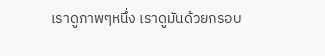เราดูภาพๆหนึ่ง เราดูมันด้วยกรอบ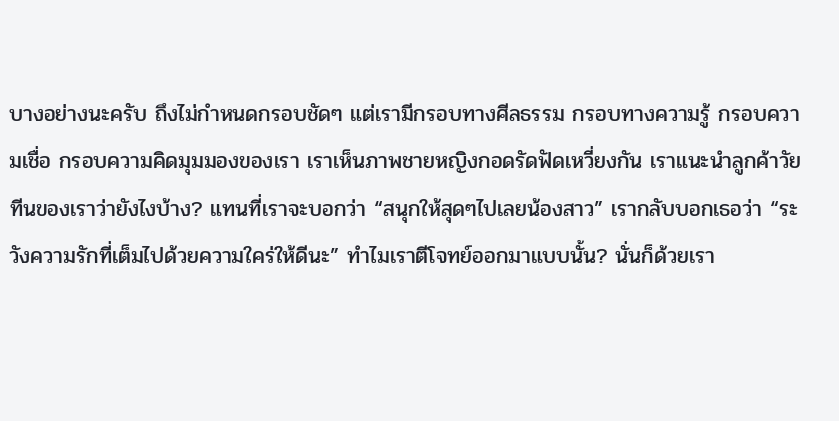บางอย่างนะครับ ถึงไม่กำหนดกรอบชัดๆ แต่เรามีกรอบทางศีลธรรม กรอบทางความรู้ กรอบความเชื่อ กรอบความคิดมุมมองของเรา เราเห็นภาพชายหญิงกอดรัดฟัดเหวี่ยงกัน เราแนะนำลูกค้าวัยทีนของเราว่ายังไงบ้าง? แทนที่เราจะบอกว่า “สนุกให้สุดๆไปเลยน้องสาว” เรากลับบอกเธอว่า “ระวังความรักที่เต็มไปด้วยความใคร่ให้ดีนะ” ทำไมเราตีโจทย์ออกมาแบบนั้น? นั่นก็ด้วยเรา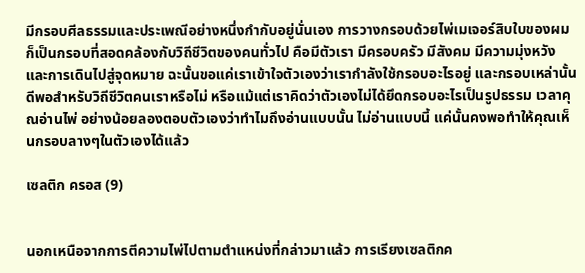มีกรอบศีลธรรมและประเพณีอย่างหนึ่งกำกับอยู่นั่นเอง การวางกรอบด้วยไพ่เมเจอร์สิบใบของผมก็เป็นกรอบที่สอดคล้องกับวิถีชีวิตของคนทั่วไป คือมีตัวเรา มีครอบครัว มีสังคม มีความมุ่งหวัง และการเดินไปสู่จุดหมาย ฉะนั้นขอแค่เราเข้าใจตัวเองว่าเรากำลังใช้กรอบอะไรอยู่ และกรอบเหล่านั้นดีพอสำหรับวิถีชีวิตคนเราหรือไม่ หรือแม้แต่เราคิดว่าตัวเองไม่ได้ยึดกรอบอะไรเป็นรูปธรรม เวลาคุณอ่านไพ่ อย่างน้อยลองตอบตัวเองว่าทำไมถึงอ่านแบบนั้น ไม่อ่านแบบนี้ แค่นั้นคงพอทำให้คุณเห็นกรอบลางๆในตัวเองได้แล้ว

เซลติก ครอส (9)


นอกเหนือจากการตีความไพ่ไปตามตำแหน่งที่กล่าวมาแล้ว การเรียงเซลติกค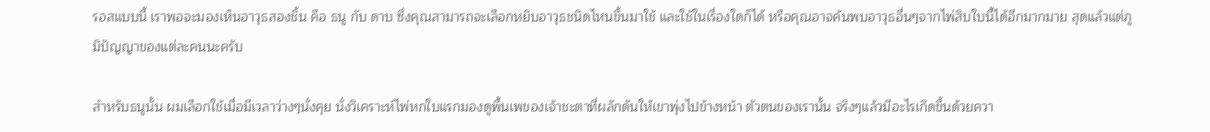รอสแบบนี้ เราพอจะมองเห็นอาวุธสองชิ้น คือ ธนู กับ ดาบ ซึ่งคุณสามารถจะเลือกหยิบอาวุธชนิดไหนขึ้นมาใช้ และใช้ในเรื่องใดก็ได้ หรือคุณอาจค้นพบอาวุธอื่นๆจากไพ่สิบใบนี้ได้อีกมากมาย สุดแล้วแต่ภูมิปัญญาของแต่ละคนนะครับ

สำหรับธนูนั้น ผมเลือกใช้เมื่อมีเวลาว่างๆนั่งคุย นั่งวิเคราะห์ไพ่หกใบแรกมองดูพื้นเพของเจ้าชะตาที่ผลักดันให้เขาพุ่งไปข้างหน้า ตัวตนของเรานั้น จริงๆแล้วมีอะไรเกิดขึ้นด้วยควา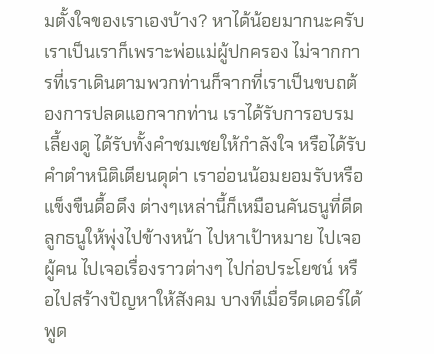มตั้งใจของเราเองบ้าง? หาได้น้อยมากนะครับ เราเป็นเราก็เพราะพ่อแม่ผู้ปกครอง ไม่จากการที่เราเดินตามพวกท่านก็จากที่เราเป็นขบถต้องการปลดแอกจากท่าน เราได้รับการอบรมเลี้ยงดู ได้รับทั้งคำชมเชยให้กำลังใจ หรือได้รับคำตำหนิติเตียนดุด่า เราอ่อนน้อมยอมรับหรือแข็งขืนดื้อดึง ต่างๆเหล่านี้ก็เหมือนคันธนูที่ดีดลูกธนูให้พุ่งไปข้างหน้า ไปหาเป้าหมาย ไปเจอผู้คน ไปเจอเรื่องราวต่างๆ ไปก่อประโยชน์ หรือไปสร้างปัญหาให้สังคม บางทีเมื่อรีดเดอร์ได้พูด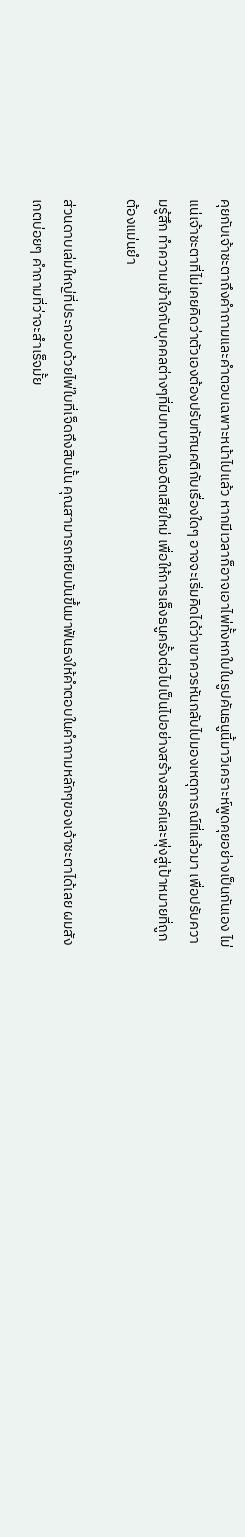คุยกับเจ้าชะตาถึงคำถามและคำตอบเฉพาะหน้าไปแล้ว หากมีเวลาก็อาจเอาไพ่ทั้งหกใบในรูปคันธนูนี้มาวิเคราะห์พูดคุยอย่างเป็นกันเอง ไม่แน่เจ้าชะตาที่ไม่เคยคิดว่าตัวเองต้องปรับทัศนคติกับเรื่องใดๆ อาจจะเริ่มคิดได้ว่าเขาควรหันกลับไปมองเหตุการณ์ที่แล้วมา เพื่อปรับความรู้สึก ทำความเข้าใจกับบุคคลต่างๆที่มีบทบาทในอดีตเสียใหม่ เพื่อให้การเล็งธนูครั้งต่อไปเป็นไปอย่างสร้างสรรค์และพุ่งสู่เป้าหมายที่ถูกต้องแม่นยำ

ส่วนดาบเล่มใหญ่ที่ประกอบด้วยไพ่ใบที่เจ็ดถึงสิบนั้น คุณสามารถหยิบมันขึ้นมาฟันธงให้คำตอบในคำถามหลักๆของเจ้าชะตาได้เลย ผมสังเกตบ่อยๆ คำถามที่ว่าจะสำเร็จมั้ย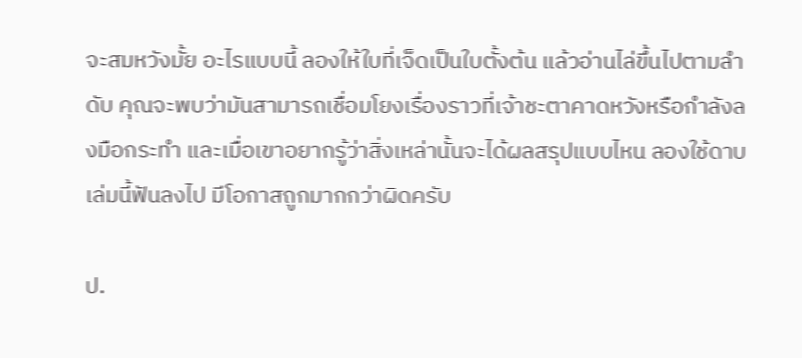จะสมหวังมั้ย อะไรแบบนี้ ลองให้ใบที่เจ็ดเป็นใบตั้งต้น แล้วอ่านไล่ขึ้นไปตามลำดับ คุณจะพบว่ามันสามารถเชื่อมโยงเรื่องราวที่เจ้าชะตาคาดหวังหรือกำลังลงมือกระทำ และเมื่อเขาอยากรู้ว่าสิ่งเหล่านั้นจะได้ผลสรุปแบบไหน ลองใช้ดาบเล่มนี้ฟันลงไป มีโอกาสถูกมากกว่าผิดครับ

ป.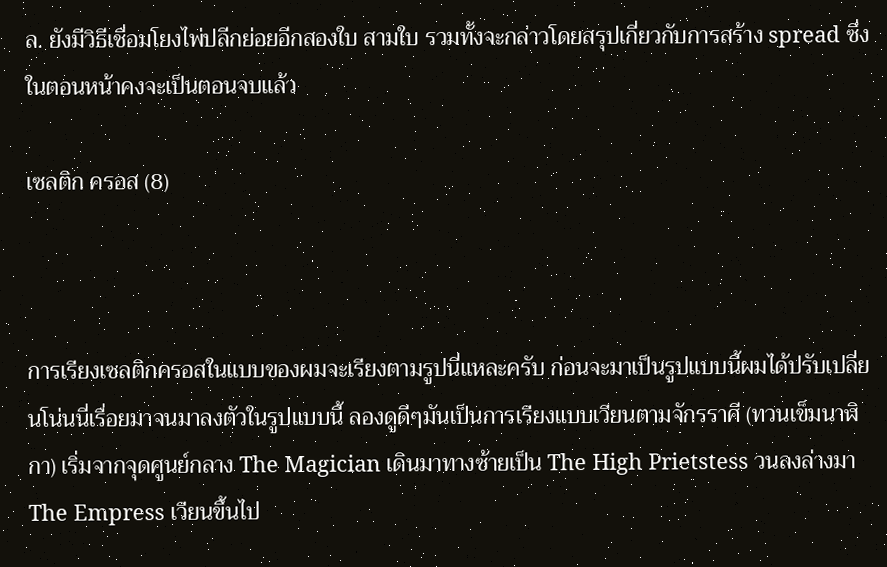ล. ยังมีวิธีเชื่อมโยงไพ่ปลีกย่อยอีกสองใบ สามใบ รวมทั้งจะกล่าวโดยสรุปเกี่ยวกับการสร้าง spread ซึ่งในตอนหน้าคงจะเป็นตอนจบแล้ว

เซลติก ครอส (8)



การเรียงเซลติกครอสในแบบของผมจะเรียงตามรูปนี่แหละครับ ก่อนจะมาเป็นรูปแบบนี้ผมได้ปรับเปลี่ยนโน่นนี่เรื่อยมาจนมาลงตัวในรูปแบบนี้ ลองดูดีๆมันเป็นการเรียงแบบเวียนตามจักรราศี (ทวนเข็มนาฬิกา) เริ่มจากจุดศูนย์กลาง The Magician เดินมาทางซ้ายเป็น The High Prietstess วนลงล่างมา The Empress เวียนขึ้นไป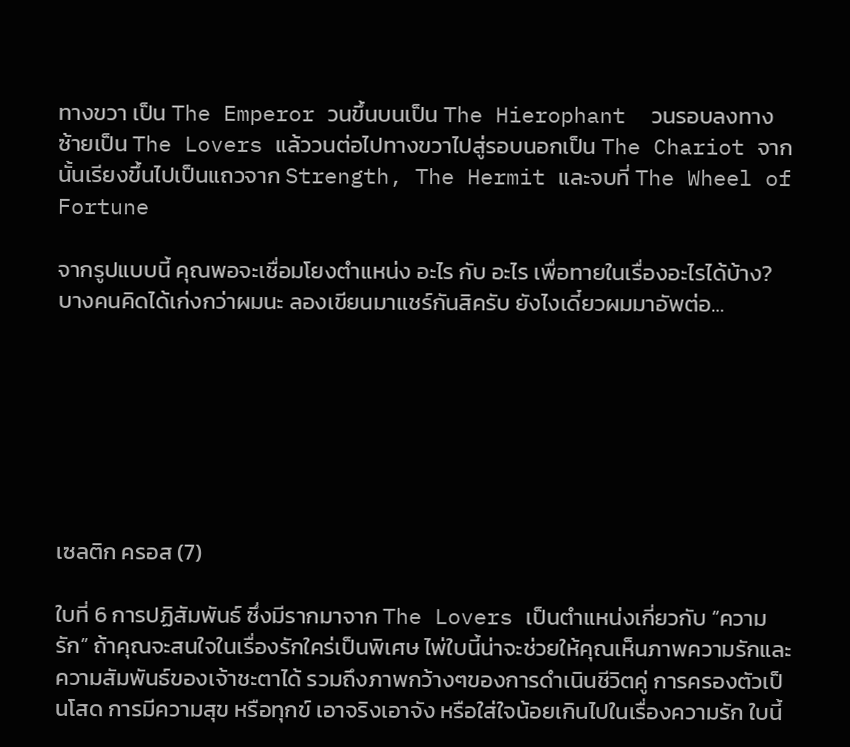ทางขวา เป็น The Emperor วนขึ้นบนเป็น The Hierophant  วนรอบลงทางซ้ายเป็น The Lovers แล้ววนต่อไปทางขวาไปสู่รอบนอกเป็น The Chariot จากนั้นเรียงขึ้นไปเป็นแถวจาก Strength, The Hermit และจบที่ The Wheel of Fortune

จากรูปแบบนี้ คุณพอจะเชื่อมโยงตำแหน่ง อะไร กับ อะไร เพื่อทายในเรื่องอะไรได้บ้าง? บางคนคิดได้เก่งกว่าผมนะ ลองเขียนมาแชร์กันสิครับ ยังไงเดี๋ยวผมมาอัพต่อ…







เซลติก ครอส (7)

ใบที่ 6 การปฏิสัมพันธ์ ซึ่งมีรากมาจาก The Lovers เป็นตำแหน่งเกี่ยวกับ “ความรัก” ถ้าคุณจะสนใจในเรื่องรักใคร่เป็นพิเศษ ไพ่ใบนี้น่าจะช่วยให้คุณเห็นภาพความรักและความสัมพันธ์ของเจ้าชะตาได้ รวมถึงภาพกว้างๆของการดำเนินชีวิตคู่ การครองตัวเป็นโสด การมีความสุข หรือทุกข์ เอาจริงเอาจัง หรือใส่ใจน้อยเกินไปในเรื่องความรัก ใบนี้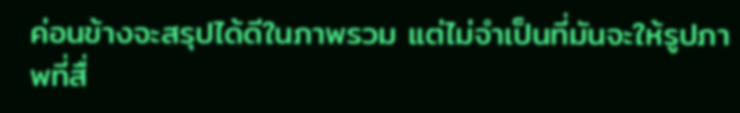ค่อนข้างจะสรุปได้ดีในภาพรวม แต่ไม่จำเป็นที่มันจะให้รูปภาพที่สื่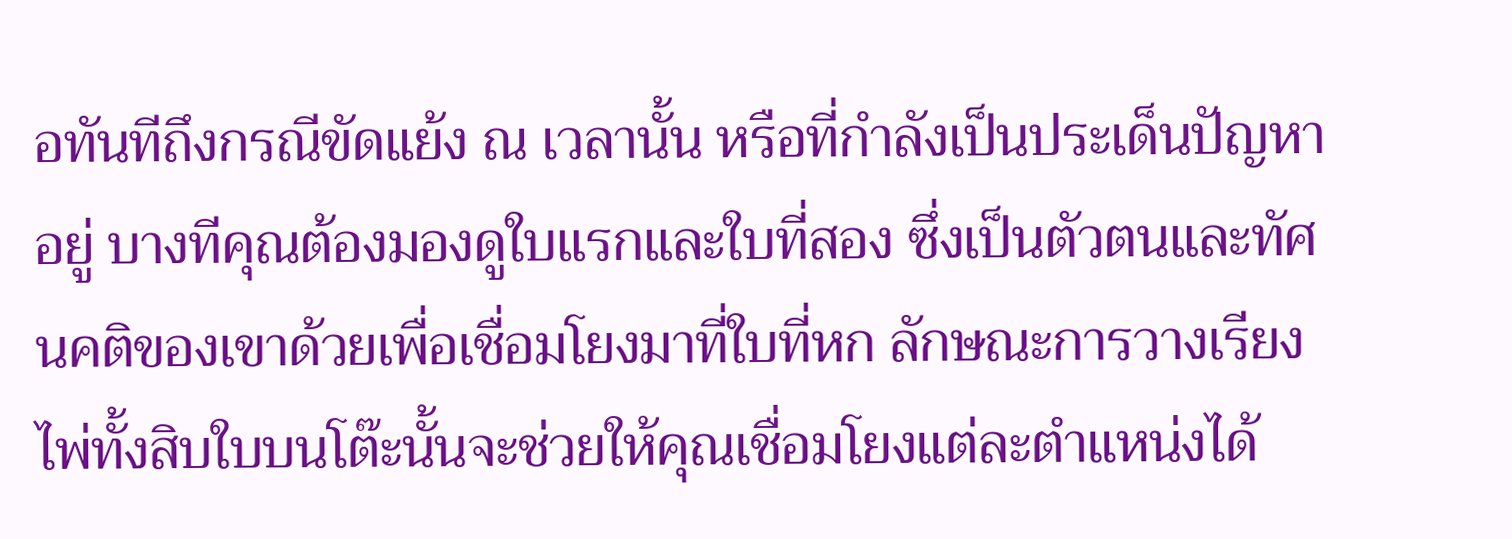อทันทีถึงกรณีขัดแย้ง ณ เวลานั้น หรือที่กำลังเป็นประเด็นปัญหาอยู่ บางทีคุณต้องมองดูใบแรกและใบที่สอง ซึ่งเป็นตัวตนและทัศนคติของเขาด้วยเพื่อเชื่อมโยงมาที่ใบที่หก ลักษณะการวางเรียงไพ่ทั้งสิบใบบนโต๊ะนั้นจะช่วยให้คุณเชื่อมโยงแต่ละตำแหน่งได้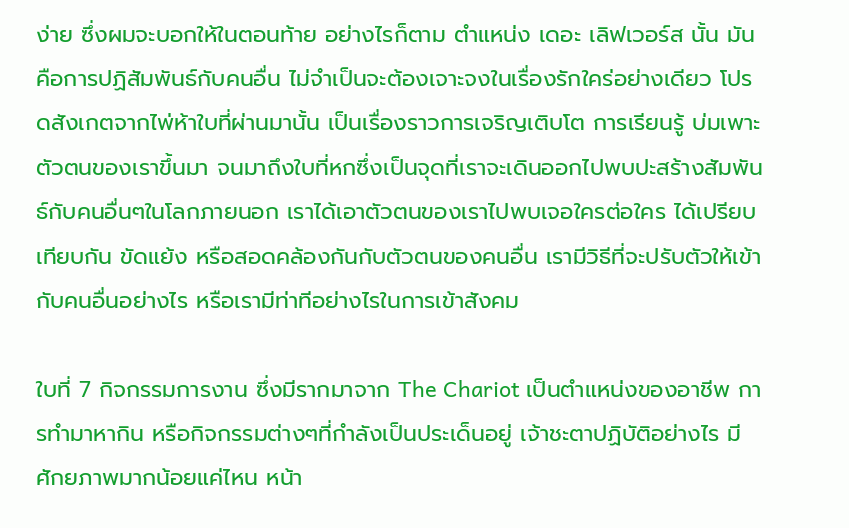ง่าย ซึ่งผมจะบอกให้ในตอนท้าย อย่างไรก็ตาม ตำแหน่ง เดอะ เลิฟเวอร์ส นั้น มันคือการปฏิสัมพันธ์กับคนอื่น ไม่จำเป็นจะต้องเจาะจงในเรื่องรักใคร่อย่างเดียว โปรดสังเกตจากไพ่ห้าใบที่ผ่านมานั้น เป็นเรื่องราวการเจริญเติบโต การเรียนรู้ บ่มเพาะตัวตนของเราขึ้นมา จนมาถึงใบที่หกซึ่งเป็นจุดที่เราจะเดินออกไปพบปะสร้างสัมพันธ์กับคนอื่นๆในโลกภายนอก เราได้เอาตัวตนของเราไปพบเจอใครต่อใคร ได้เปรียบเทียบกัน ขัดแย้ง หรือสอดคล้องกันกับตัวตนของคนอื่น เรามีวิธีที่จะปรับตัวให้เข้ากับคนอื่นอย่างไร หรือเรามีท่าทีอย่างไรในการเข้าสังคม

ใบที่ 7 กิจกรรมการงาน ซึ่งมีรากมาจาก The Chariot เป็นตำแหน่งของอาชีพ การทำมาหากิน หรือกิจกรรมต่างๆที่กำลังเป็นประเด็นอยู่ เจ้าชะตาปฏิบัติอย่างไร มีศักยภาพมากน้อยแค่ไหน หน้า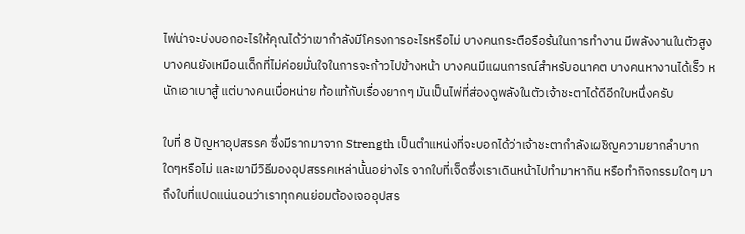ไพ่น่าจะบ่งบอกอะไรให้คุณได้ว่าเขากำลังมีโครงการอะไรหรือไม่ บางคนกระตือรือร้นในการทำงาน มีพลังงานในตัวสูง บางคนยังเหมือนเด็กที่ไม่ค่อยมั่นใจในการจะก้าวไปข้างหน้า บางคนมีแผนการณ์สำหรับอนาคต บางคนหางานได้เร็ว หนักเอาเบาสู้ แต่บางคนเบื่อหน่าย ท้อแท้กับเรื่องยากๆ มันเป็นไพ่ที่ส่องดูพลังในตัวเจ้าชะตาได้ดีอีกใบหนึ่งครับ

ใบที่ 8 ปัญหาอุปสรรค ซึ่งมีรากมาจาก Strength เป็นตำแหน่งที่จะบอกได้ว่าเจ้าชะตากำลังเผชิญความยากลำบากใดๆหรือไม่ และเขามีวิธีมองอุปสรรคเหล่านั้นอย่างไร จากใบที่เจ็ดซึ่งเราเดินหน้าไปทำมาหากิน หรือทำกิจกรรมใดๆ มาถึงใบที่แปดแน่นอนว่าเราทุกคนย่อมต้องเจออุปสร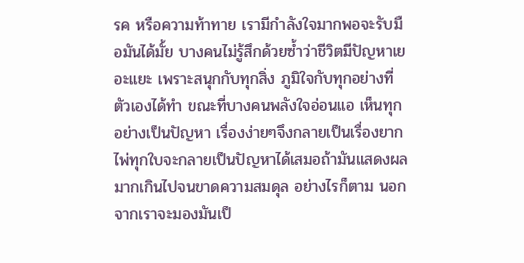รค หรือความท้าทาย เรามีกำลังใจมากพอจะรับมือมันได้มั้ย บางคนไม่รู้สึกด้วยซ้ำว่าชีวิตมีปัญหาเยอะแยะ เพราะสนุกกับทุกสิ่ง ภูมิใจกับทุกอย่างที่ตัวเองได้ทำ ขณะที่บางคนพลังใจอ่อนแอ เห็นทุกอย่างเป็นปัญหา เรื่องง่ายๆจึงกลายเป็นเรื่องยาก ไพ่ทุกใบจะกลายเป็นปัญหาได้เสมอถ้ามันแสดงผลมากเกินไปจนขาดความสมดุล อย่างไรก็ตาม นอกจากเราจะมองมันเป็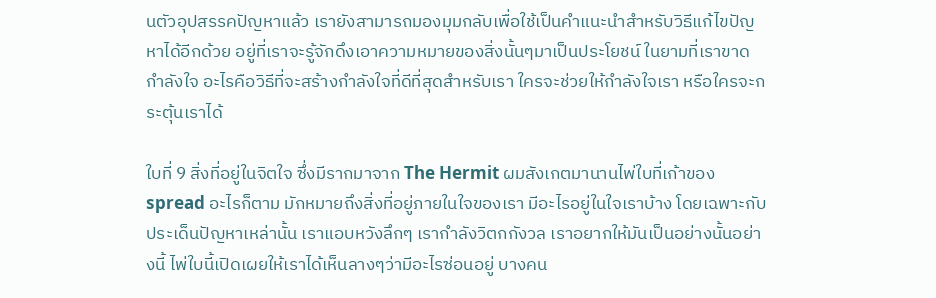นตัวอุปสรรคปัญหาแล้ว เรายังสามารถมองมุมกลับเพื่อใช้เป็นคำแนะนำสำหรับวิธีแก้ไขปัญหาได้อีกด้วย อยู่ที่เราจะรู้จักดึงเอาความหมายของสิ่งนั้นๆมาเป็นประโยชน์ ในยามที่เราขาดกำลังใจ อะไรคือวิธีที่จะสร้างกำลังใจที่ดีที่สุดสำหรับเรา ใครจะช่วยให้กำลังใจเรา หรือใครจะกระตุ้นเราได้

ใบที่ 9 สิ่งที่อยู่ในจิตใจ ซึ่งมีรากมาจาก The Hermit ผมสังเกตมานานไพ่ใบที่เก้าของ spread อะไรก็ตาม มักหมายถึงสิ่งที่อยู่ภายในใจของเรา มีอะไรอยู่ในใจเราบ้าง โดยเฉพาะกับประเด็นปัญหาเหล่านั้น เราแอบหวังลึกๆ เรากำลังวิตกกังวล เราอยากให้มันเป็นอย่างนั้นอย่างนี้ ไพ่ใบนี้เปิดเผยให้เราได้เห็นลางๆว่ามีอะไรซ่อนอยู่ บางคน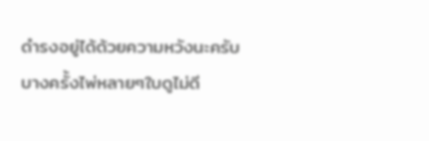ดำรงอยู่ได้ด้วยความหวังนะครับ บางครั้งไพ่หลายๆใบดูไม่ดี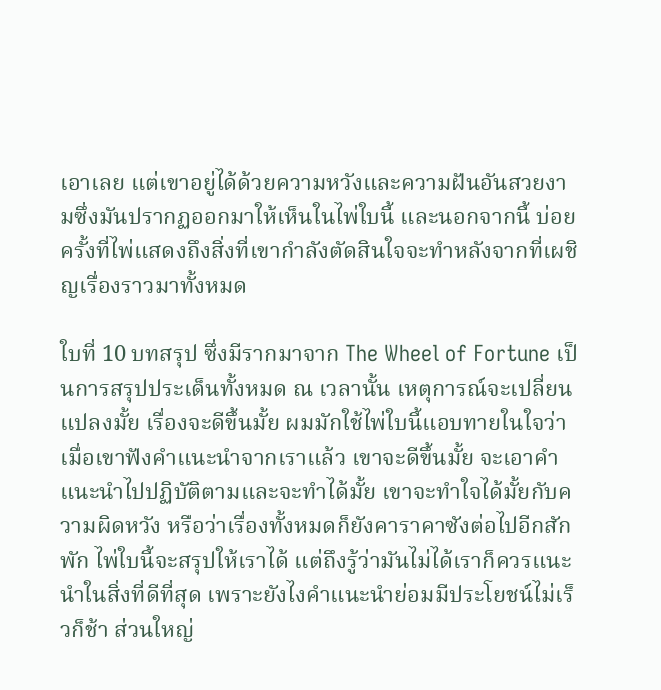เอาเลย แต่เขาอยู่ได้ด้วยความหวังและความฝันอันสวยงามซึ่งมันปรากฏออกมาให้เห็นในไพ่ใบนี้ และนอกจากนี้ บ่อยครั้งที่ไพ่แสดงถึงสิ่งที่เขากำลังตัดสินใจจะทำหลังจากที่เผชิญเรื่องราวมาทั้งหมด

ใบที่ 10 บทสรุป ซึ่งมีรากมาจาก The Wheel of Fortune เป็นการสรุปประเด็นทั้งหมด ณ เวลานั้น เหตุการณ์จะเปลี่ยนแปลงมั้ย เรื่องจะดีขึ้นมั้ย ผมมักใช้ไพ่ใบนี้แอบทายในใจว่าเมื่อเขาฟังคำแนะนำจากเราแล้ว เขาจะดีขึ้นมั้ย จะเอาคำแนะนำไปปฏิบัติตามและจะทำได้มั้ย เขาจะทำใจได้มั้ยกับความผิดหวัง หรือว่าเรื่องทั้งหมดก็ยังคาราคาซังต่อไปอีกสักพัก ไพ่ใบนี้จะสรุปให้เราได้ แต่ถึงรู้ว่ามันไม่ได้เราก็ควรแนะนำในสิ่งที่ดีที่สุด เพราะยังไงคำแนะนำย่อมมีประโยชน์ไม่เร็วก็ช้า ส่วนใหญ่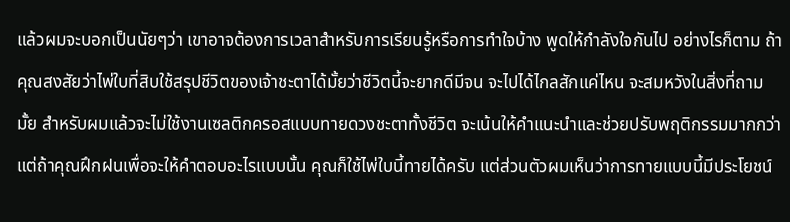แล้วผมจะบอกเป็นนัยๆว่า เขาอาจต้องการเวลาสำหรับการเรียนรู้หรือการทำใจบ้าง พูดให้กำลังใจกันไป อย่างไรก็ตาม ถ้าคุณสงสัยว่าไพ่ใบที่สิบใช้สรุปชีวิตของเจ้าชะตาได้มั้ยว่าชีวิตนี้จะยากดีมีจน จะไปได้ไกลสักแค่ไหน จะสมหวังในสิ่งที่ถามมั้ย สำหรับผมแล้วจะไม่ใช้งานเซลติกครอสแบบทายดวงชะตาทั้งชีวิต จะเน้นให้คำแนะนำและช่วยปรับพฤติกรรมมากกว่า แต่ถ้าคุณฝึกฝนเพื่อจะให้คำตอบอะไรแบบนั้น คุณก็ใช้ไพ่ใบนี้ทายได้ครับ แต่ส่วนตัวผมเห็นว่าการทายแบบนี้มีประโยชน์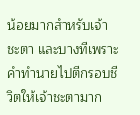น้อยมากสำหรับเจ้าชะตา และบางทีเพราะคำทำนายไปตีกรอบชีวิตให้เจ้าชะตามาก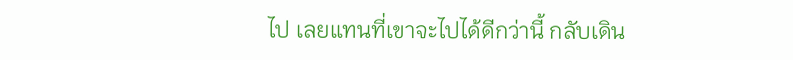ไป เลยแทนที่เขาจะไปได้ดีกว่านี้ กลับเดิน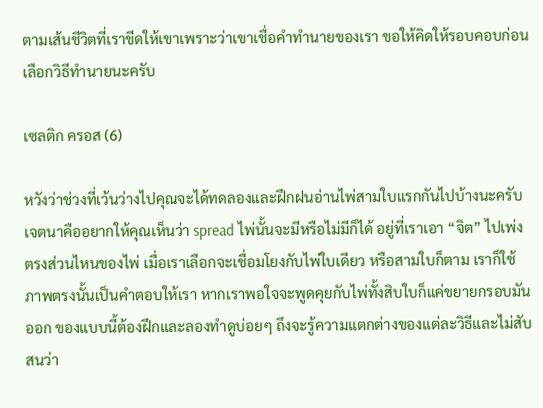ตามเส้นชีวิตที่เราขีดให้เขาเพราะว่าเขาเชื่อคำทำนายของเรา ขอให้คิดให้รอบคอบก่อนเลือกวิธีทำนายนะครับ

เซลติก ครอส (6)

หวังว่าช่วงที่เว้นว่างไปคุณจะได้ทดลองและฝึกฝนอ่านไพ่สามใบแรกกันไปบ้างนะครับ เจตนาคืออยากให้คุณเห็นว่า spread ไพ่นั้นจะมีหรือไม่มีก็ได้ อยู่ที่เราเอา “จิต” ไปเพ่งตรงส่วนไหนของไพ่ เมื่อเราเลือกจะเชื่อมโยงกับไพ่ใบเดียว หรือสามใบก็ตาม เราก็ใช้ภาพตรงนั้นเป็นคำตอบให้เรา หากเราพอใจจะพูดคุยกับไพ่ทั้งสิบใบก็แค่ขยายกรอบมันออก ของแบบนี้ต้องฝึกและลองทำดูบ่อยๆ ถึงจะรู้ความแตกต่างของแต่ละวิธีและไม่สับสนว่า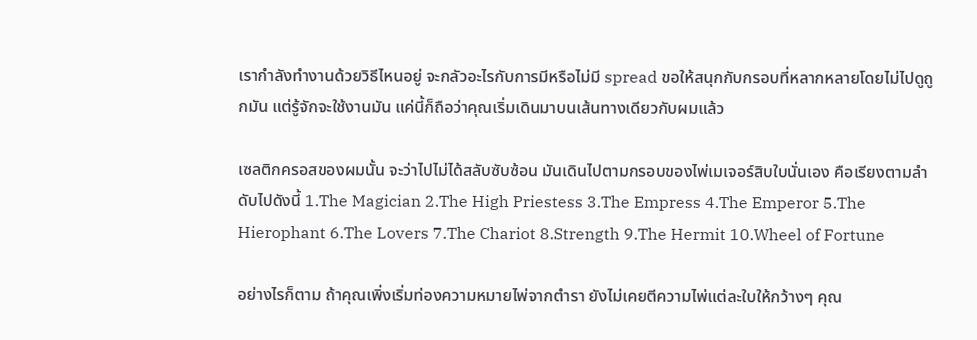เรากำลังทำงานด้วยวิธีไหนอยู่ จะกลัวอะไรกับการมีหรือไม่มี spread ขอให้สนุกกับกรอบที่หลากหลายโดยไม่ไปดูถูกมัน แต่รู้จักจะใช้งานมัน แค่นี้ก็ถือว่าคุณเริ่มเดินมาบนเส้นทางเดียวกับผมแล้ว

เซลติกครอสของผมนั้น จะว่าไปไม่ได้สลับซับซ้อน มันเดินไปตามกรอบของไพ่เมเจอร์สิบใบนั่นเอง คือเรียงตามลำดับไปดังนี้ 1.The Magician 2.The High Priestess 3.The Empress 4.The Emperor 5.The Hierophant 6.The Lovers 7.The Chariot 8.Strength 9.The Hermit 10.Wheel of Fortune

อย่างไรก็ตาม ถ้าคุณเพิ่งเริ่มท่องความหมายไพ่จากตำรา ยังไม่เคยตีความไพ่แต่ละใบให้กว้างๆ คุณ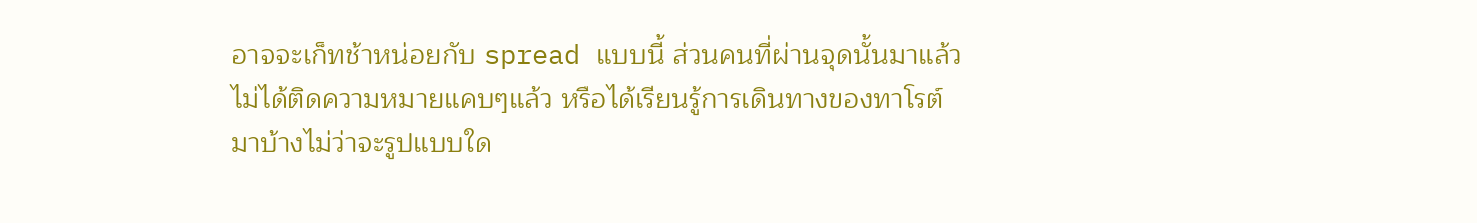อาจจะเก็ทช้าหน่อยกับ spread แบบนี้ ส่วนคนที่ผ่านจุดนั้นมาแล้ว ไม่ได้ติดความหมายแคบๆแล้ว หรือได้เรียนรู้การเดินทางของทาโรต์มาบ้างไม่ว่าจะรูปแบบใด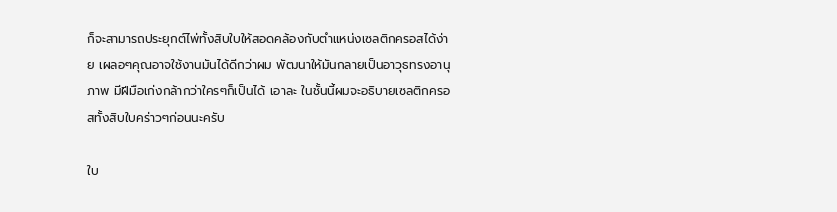ก็จะสามารถประยุกต์ไพ่ทั้งสิบใบให้สอดคล้องกับตำแหน่งเซลติกครอสได้ง่าย เผลอๆคุณอาจใช้งานมันได้ดีกว่าผม พัฒนาให้มันกลายเป็นอาวุธทรงอานุภาพ มีฝีมือเก่งกล้ากว่าใครๆก็เป็นได้ เอาละ ในชั้นนี้ผมจะอธิบายเซลติกครอสทั้งสิบใบคร่าวๆก่อนนะครับ

ใบ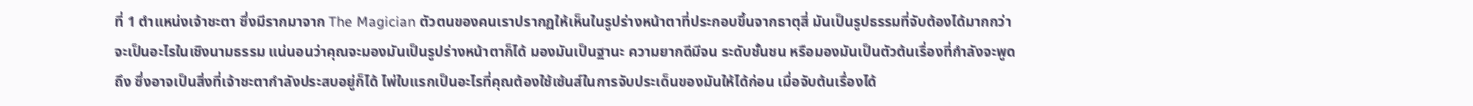ที่ 1 ตำแหน่งเจ้าชะตา ซึ่งมีรากมาจาก The Magician ตัวตนของคนเราปรากฏให้เห็นในรูปร่างหน้าตาที่ประกอบขึ้นจากธาตุสี่ มันเป็นรูปธรรมที่จับต้องได้มากกว่าจะเป็นอะไรในเชิงนามธรรม แน่นอนว่าคุณจะมองมันเป็นรูปร่างหน้าตาก็ได้ มองมันเป็นฐานะ ความยากดีมีจน ระดับชั้นชน หรือมองมันเป็นตัวต้นเรื่องที่กำลังจะพูดถึง ซึ่งอาจเป็นสิ่งที่เจ้าชะตากำลังประสบอยู่ก็ได้ ไพ่ใบแรกเป็นอะไรที่คุณต้องใช้เซ้นส์ในการจับประเด็นของมันให้ได้ก่อน เมื่อจับต้นเรื่องได้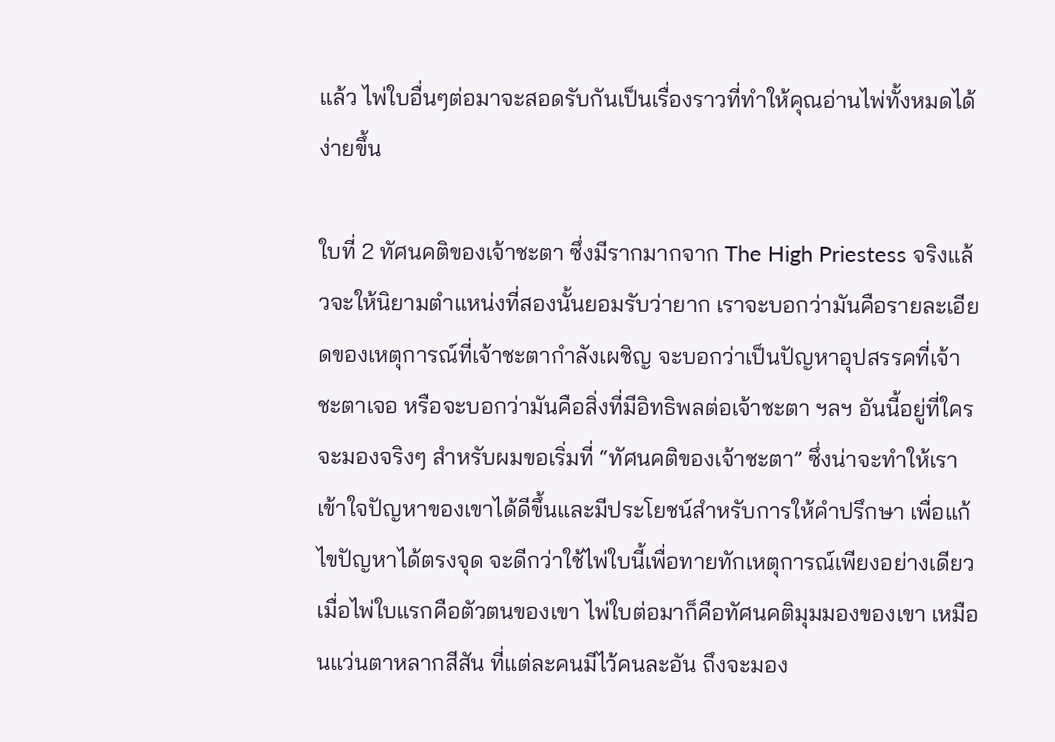แล้ว ไพ่ใบอื่นๆต่อมาจะสอดรับกันเป็นเรื่องราวที่ทำให้คุณอ่านไพ่ทั้งหมดได้ง่ายขึ้น

ใบที่ 2 ทัศนคติของเจ้าชะตา ซึ่งมีรากมากจาก The High Priestess จริงแล้วจะให้นิยามตำแหน่งที่สองนั้นยอมรับว่ายาก เราจะบอกว่ามันคือรายละเอียดของเหตุการณ์ที่เจ้าชะตากำลังเผชิญ จะบอกว่าเป็นปัญหาอุปสรรคที่เจ้าชะตาเจอ หรือจะบอกว่ามันคือสิ่งที่มีอิทธิพลต่อเจ้าชะตา ฯลฯ อันนี้อยู่ที่ใครจะมองจริงๆ สำหรับผมขอเริ่มที่ “ทัศนคติของเจ้าชะตา” ซึ่งน่าจะทำให้เราเข้าใจปัญหาของเขาได้ดีขึ้นและมีประโยชน์สำหรับการให้คำปรึกษา เพื่อแก้ไขปัญหาได้ตรงจุด จะดีกว่าใช้ไพ่ใบนี้เพื่อทายทักเหตุการณ์เพียงอย่างเดียว เมื่อไพ่ใบแรกคือตัวตนของเขา ไพ่ใบต่อมาก็คือทัศนคติมุมมองของเขา เหมือนแว่นตาหลากสีสัน ที่แต่ละคนมีไว้คนละอัน ถึงจะมอง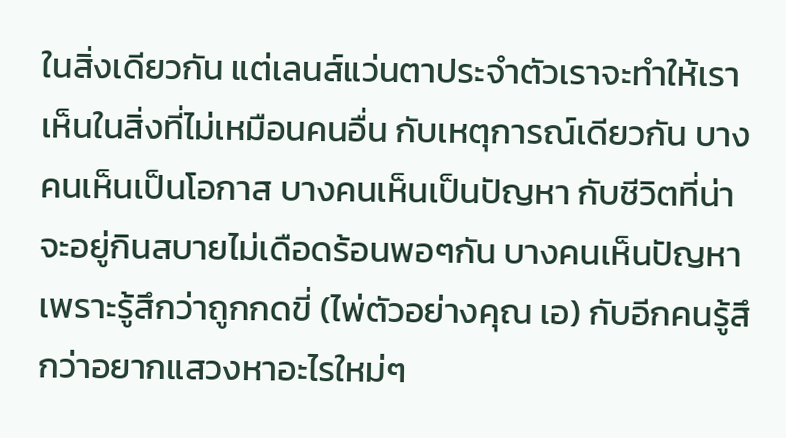ในสิ่งเดียวกัน แต่เลนส์แว่นตาประจำตัวเราจะทำให้เราเห็นในสิ่งที่ไม่เหมือนคนอื่น กับเหตุการณ์เดียวกัน บางคนเห็นเป็นโอกาส บางคนเห็นเป็นปัญหา กับชีวิตที่น่าจะอยู่กินสบายไม่เดือดร้อนพอๆกัน บางคนเห็นปัญหาเพราะรู้สึกว่าถูกกดขี่ (ไพ่ตัวอย่างคุณ เอ) กับอีกคนรู้สึกว่าอยากแสวงหาอะไรใหม่ๆ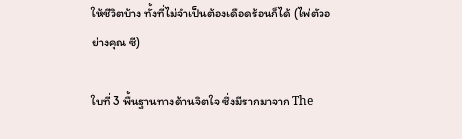ให้ชีวิตบ้าง ทั้งที่ไม่จำเป็นต้องเดือดร้อนก็ได้ (ไพ่ตัวอย่างคุณ ซี)

ใบที่ 3 พื้นฐานทางด้านจิตใจ ซึ่งมีรากมาจาก The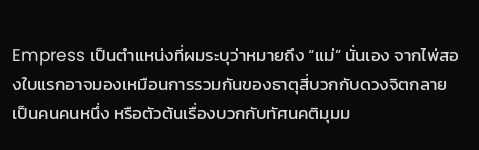Empress เป็นตำแหน่งที่ผมระบุว่าหมายถึง “แม่” นั่นเอง จากไพ่สองใบแรกอาจมองเหมือนการรวมกันของธาตุสี่บวกกับดวงจิตกลายเป็นคนคนหนึ่ง หรือตัวต้นเรื่องบวกกับทัศนคติมุมม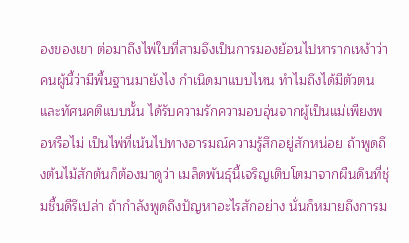องของเขา ต่อมาถึงไพ่ใบที่สามจึงเป็นการมองย้อนไปหารากเหง้าว่าคนผู้นี้ว่ามีพื้นฐานมายังไง กำเนิดมาแบบไหน ทำไมถึงได้มีตัวตนและทัศนคติแบบนั้น ได้รับความรักความอบอุ่นจากผู้เป็นแม่เพียงพอหรือไม่ เป็นไพ่ที่เน้นไปทางอารมณ์ความรู้สึกอยู่สักหน่อย ถ้าพูดถึงต้นไม้สักต้นก็ต้องมาดูว่า เมล็ดพันธุ์นี้เจริญเติบโตมาจากผืนดินที่ชุ่มชื้นดีรึเปล่า ถ้ากำลังพูดถึงปัญหาอะไรสักอย่าง นั่นก็หมายถึงการม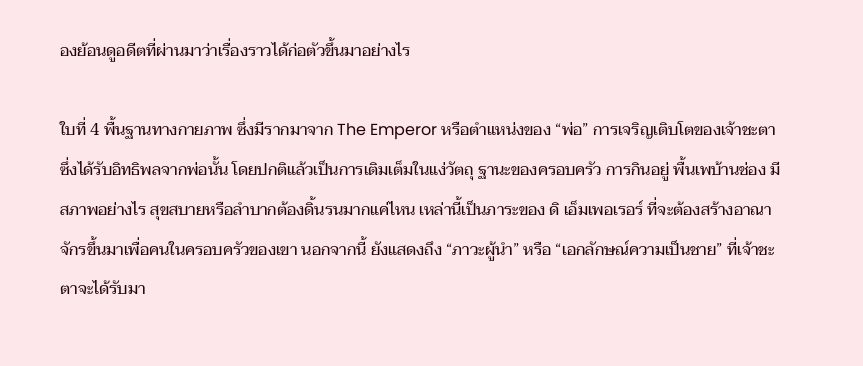องย้อนดูอดีตที่ผ่านมาว่าเรื่องราวได้ก่อตัวขึ้นมาอย่างไร

ใบที่ 4 พื้นฐานทางกายภาพ ซึ่งมีรากมาจาก The Emperor หรือตำแหน่งของ “พ่อ” การเจริญเติบโตของเจ้าชะตาซึ่งได้รับอิทธิพลจากพ่อนั้น โดยปกติแล้วเป็นการเติมเต็มในแง่วัตถุ ฐานะของครอบครัว การกินอยู่ พื้นเพบ้านช่อง มีสภาพอย่างไร สุขสบายหรือลำบากต้องดิ้นรนมากแค่ไหน เหล่านี้เป็นภาระของ ดิ เอ็มเพอเรอร์ ที่จะต้องสร้างอาณาจักรขึ้นมาเพื่อคนในครอบครัวของเขา นอกจากนี้ ยังแสดงถึง “ภาวะผู้นำ” หรือ “เอกลักษณ์ความเป็นชาย” ที่เจ้าชะตาจะได้รับมา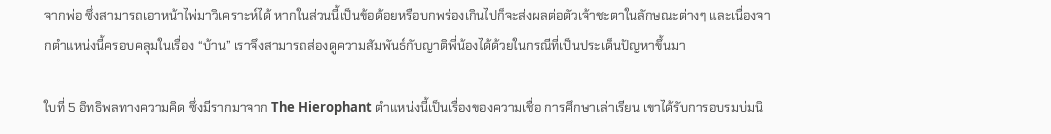จากพ่อ ซึ่งสามารถเอาหน้าไพ่มาวิเคราะห์ได้ หากในส่วนนี้เป็นข้อด้อยหรือบกพร่องเกินไปก็จะส่งผลต่อตัวเจ้าชะตาในลักษณะต่างๆ และเนื่องจากตำแหน่งนี้ครอบคลุมในเรื่อง “บ้าน” เราจึงสามารถส่องดูความสัมพันธ์กับญาติพี่น้องได้ด้วยในกรณีที่เป็นประเด็นปัญหาขึ้นมา

ใบที่ 5 อิทธิพลทางความคิด ซึ่งมีรากมาจาก The Hierophant ตำแหน่งนี้เป็นเรื่องของความเชื่อ การศึกษาเล่าเรียน เขาได้รับการอบรมบ่มนิ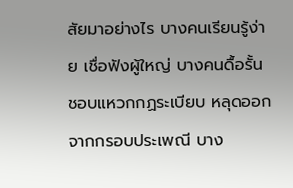สัยมาอย่างไร บางคนเรียนรู้ง่าย เชื่อฟังผู้ใหญ่ บางคนดื้อรั้น ชอบแหวกกฏระเบียบ หลุดออกจากกรอบประเพณี บาง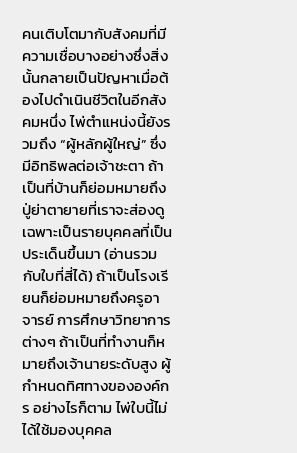คนเติบโตมากับสังคมที่มีความเชื่อบางอย่างซึ่งสิ่งนั้นกลายเป็นปัญหาเมื่อต้องไปดำเนินชีวิตในอีกสังคมหนึ่ง ไพ่ตำแหน่งนี้ยังรวมถึง “ผู้หลักผู้ใหญ่” ซึ่งมีอิทธิพลต่อเจ้าชะตา ถ้าเป็นที่บ้านก็ย่อมหมายถึงปู่ย่าตายายที่เราจะส่องดูเฉพาะเป็นรายบุคคลที่เป็นประเด็นขึ้นมา (อ่านรวมกับใบที่สี่ได้) ถ้าเป็นโรงเรียนก็ย่อมหมายถึงครูอาจารย์ การศึกษาวิทยาการต่างๆ ถ้าเป็นที่ทำงานก็หมายถึงเจ้านายระดับสูง ผู้กำหนดทิศทางขององค์กร อย่างไรก็ตาม ไพ่ใบนี้ไม่ได้ใช้มองบุคคล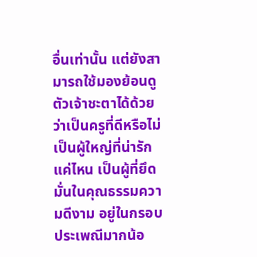อื่นเท่านั้น แต่ยังสามารถใช้มองย้อนดูตัวเจ้าชะตาได้ด้วยว่าเป็นครูที่ดีหรือไม่ เป็นผู้ใหญ่ที่น่ารักแค่ไหน เป็นผู้ที่ยึดมั่นในคุณธรรมความดีงาม อยู่ในกรอบประเพณีมากน้อ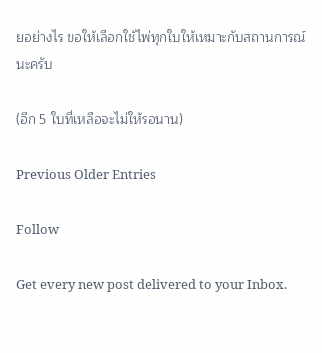ยอย่างไร ขอให้เลือกใช้ไพ่ทุกใบให้เหมาะกับสถานการณ์นะครับ

(อีก 5 ใบที่เหลือจะไม่ให้รอนาน)

Previous Older Entries

Follow

Get every new post delivered to your Inbox.